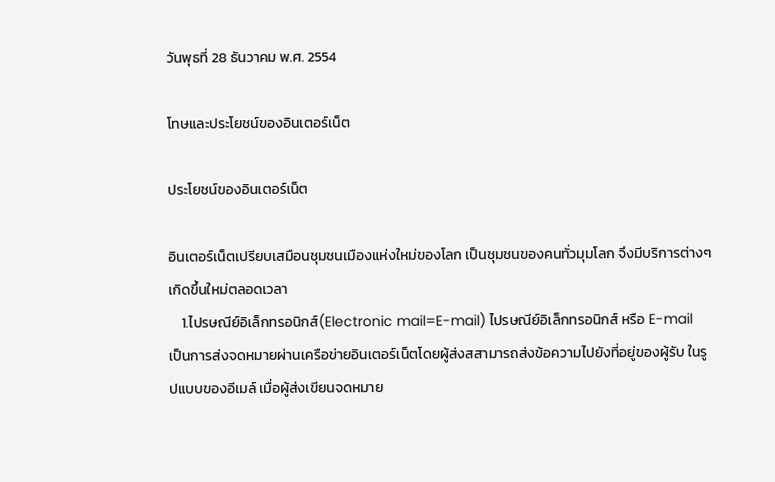วันพุธที่ 28 ธันวาคม พ.ศ. 2554

โทษและประโยชน์ของอินเตอร์เน็ต

ประโยชน์ของอินเตอร์เน็ต

อินเตอร์เน็ตเปรียบเสมือนชุมชนเมืองแห่งใหม่ของโลก เป็นชุมชนของคนทั่วมุมโลก จึงมีบริการต่างๆเกิดขึ้นใหม่ตลอดเวลา
    1.ไปรษณีย์อิเล็กทรอนิกส์(Electronic mail=E-mail) ไปรษณีย์อิเล็กทรอนิกส์ หรือ E-mail
เป็นการส่งจดหมายผ่านเครือข่ายอินเตอร์เน็ตโดยผู้ส่งสสามารถส่งข้อความไปยังที่อยู่ของผู้รับ ในรูปแบบของอีเมล์ เมื่อผู้ส่งเขียนจดหมาย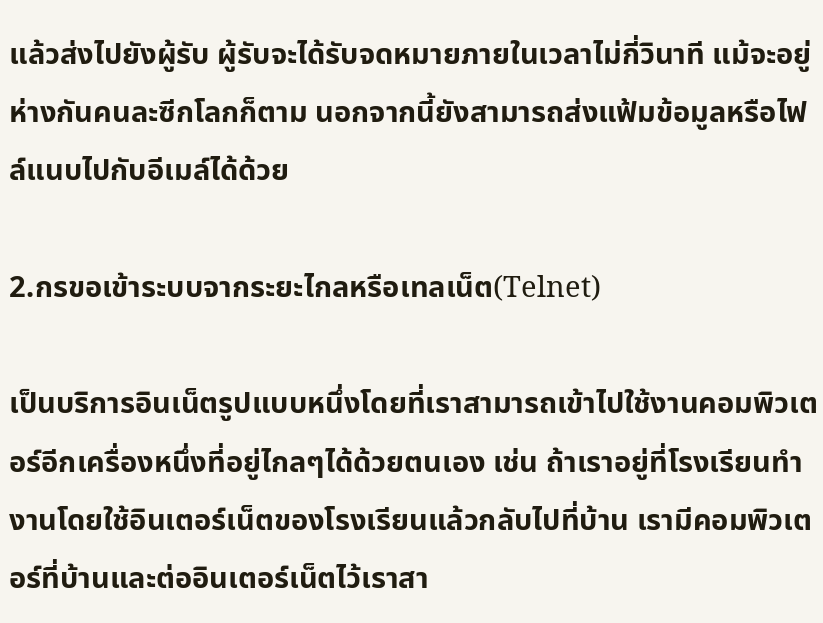แล้วส่งไปยังผู้รับ ผู้รับจะได้รับจดหมายภายในเวลาไม่กี่วินาที แม้จะอยู่ห่างกันคนละซีกโลกก็ตาม นอกจากนี้ยังสามารถส่งแฟ้มข้อมูลหรือไฟล์แนบไปกับอีเมล์ได้ด้วย

2.กรขอเข้าระบบจากระยะไกลหรือเทลเน็ต(Telnet)

เป็นบริการอินเน็ตรูปแบบหนึ่งโดยที่เราสามารถเข้าไปใช้งานคอมพิวเตอร์อีกเครื่องหนึ่งที่อยู่ไกลๆได้ด้วยตนเอง เช่น ถ้าเราอยู่ที่โรงเรียนทำงานโดยใช้อินเตอร์เน็ตของโรงเรียนแล้วกลับไปที่บ้าน เรามีคอมพิวเตอร์ที่บ้านและต่ออินเตอร์เน็ตไว้เราสา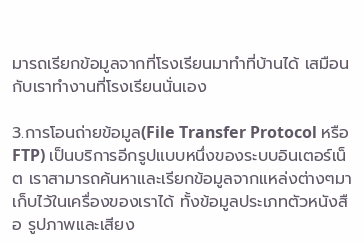มารถเรียกข้อมูลจากที่โรงเรียนมาทำที่บ้านได้ เสมือนกับเราทำงานที่โรงเรียนนั่นเอง

3.การโอนถ่ายข้อมูล(File Transfer Protocol หรือ FTP) เป็นบริการอีกรูปแบบหนึ่งของระบบอินเตอร์เน็ต เราสามารถค้นหาและเรียกข้อมูลจากแหล่งต่างๆมาเก็บไว้ในเครื่องของเราได้ ทั้งข้อมูลประเภทตัวหนังสือ รูปภาพและเสียง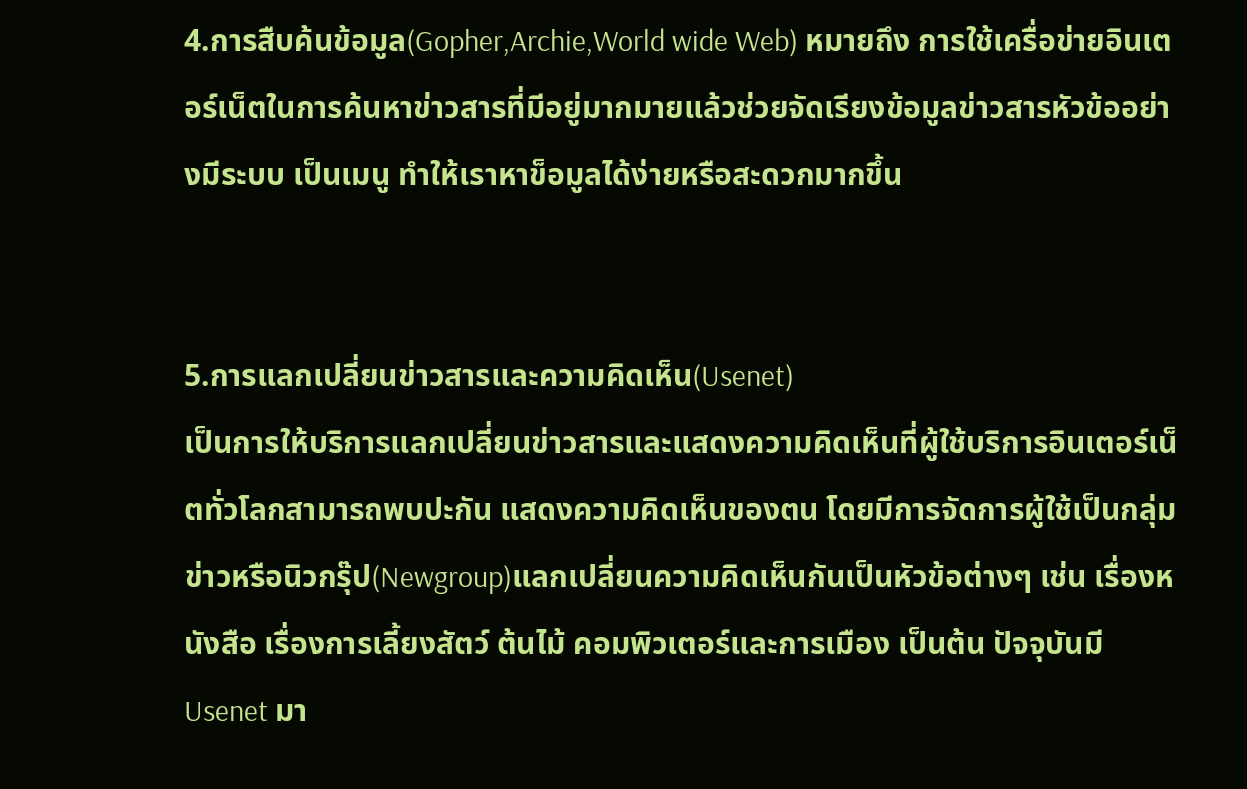4.การสืบค้นข้อมูล(Gopher,Archie,World wide Web) หมายถึง การใช้เครื่อข่ายอินเตอร์เน็ตในการค้นหาข่าวสารที่มีอยู่มากมายแล้วช่วยจัดเรียงข้อมูลข่าวสารหัวข้ออย่างมีระบบ เป็นเมนู ทำให้เราหาข็อมูลได้ง่ายหรือสะดวกมากขึ้น


5.การแลกเปลี่ยนข่าวสารและความคิดเห็น(Usenet)
เป็นการให้บริการแลกเปลี่ยนข่าวสารและแสดงความคิดเห็นที่ผู้ใช้บริการอินเตอร์เน็ตทั่วโลกสามารถพบปะกัน แสดงความคิดเห็นของตน โดยมีการจัดการผู้ใช้เป็นกลุ่มข่าวหรือนิวกรุ๊ป(Newgroup)แลกเปลี่ยนความคิดเห็นกันเป็นหัวข้อต่างๆ เช่น เรื่องหนังสือ เรื่องการเลี้ยงสัตว์ ต้นไม้ คอมพิวเตอร์และการเมือง เป็นต้น ปัจจุบันมี Usenet มา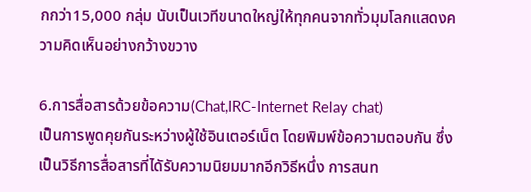กกว่า15,000 กลุ่ม นับเป็นเวทีขนาดใหญ่ให้ทุกคนจากทั่วมุมโลกแสดงความคิดเห็นอย่างกว้างขวาง

6.การสื่อสารด้วยข้อความ(Chat,IRC-Internet Relay chat)
เป็นการพูดคุยกันระหว่างผู้ใช้อินเตอร์เน็ต โดยพิมพ์ข้อความตอบกัน ซึ่งเป็นวิธีการสื่อสารที่ไดัรับความนิยมมากอีกวิธีหนึ่ง การสนท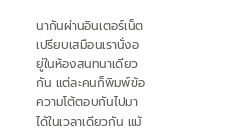นากันผ่านอินเตอร์เน็ตเปรียบเสมือนเรานั่งอยู่ในห้องสนทนาเดียวกัน แต่ละคนก็พิมพ์ข้อความโต้ตอบกันไปมาได้ในเวลาเดียวกัน แม้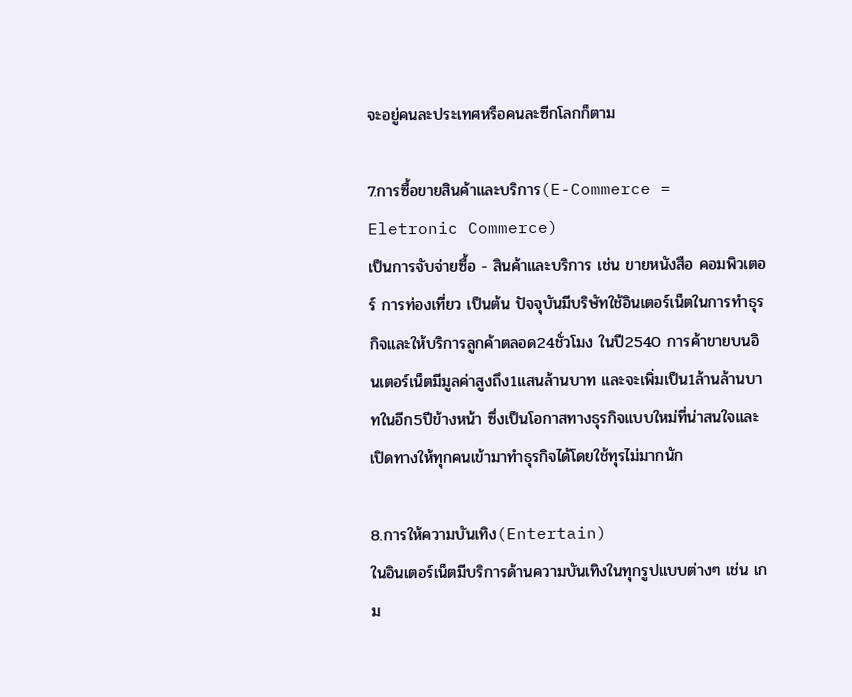จะอยู่คนละประเทศหรือคนละซีกโลกก็ตาม

7.การซื้อขายสินค้าและบริการ(E-Commerce = Eletronic Commerce)
เป็นการจับจ่ายซื้อ - สินค้าและบริการ เช่น ขายหนังสือ คอมพิวเตอร์ การท่องเที่ยว เป็นต้น ปัจจุบันมีบริษัทใช้อินเตอร์เน็ตในการทำธุรกิจและให้บริการลูกค้าตลอด24ชั่วโมง ในปี2540 การค้าขายบนอินเตอร์เน็ตมีมูลค่าสูงถึง1แสนล้านบาท และจะเพิ่มเป็น1ล้านล้านบาทในอีก5ปีข้างหน้า ซึ่งเป็นโอกาสทางธุรกิจแบบใหม่ที่น่าสนใจและเปิดทางให้ทุกคนเข้ามาทำธุรกิจได้โดยใช้ทุรไม่มากนัก

8.การให้ความบันเทิง(Entertain)
ในอินเตอร์เน็ตมีบริการด้านความบันเทิงในทุกรูปแบบต่างๆ เช่น เกม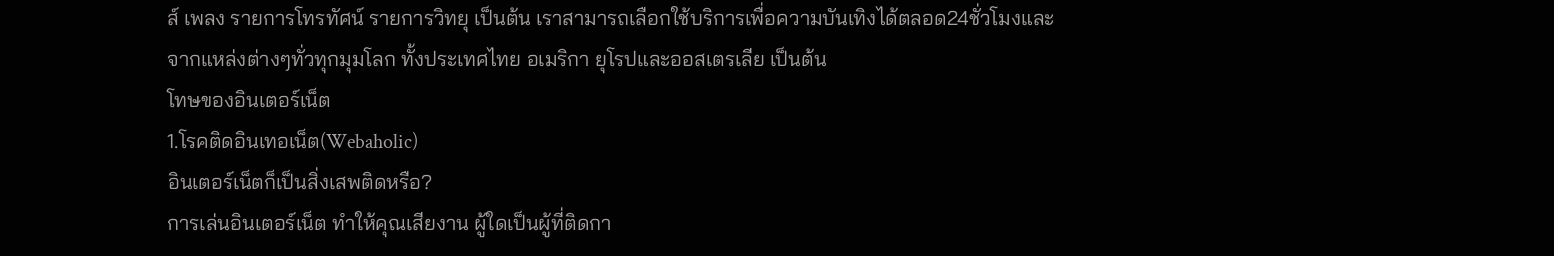ส์ เพลง รายการโทรทัศน์ รายการวิทยุ เป็นต้น เราสามารถเลือกใช้บริการเพื่อความบันเทิงได้ตลอด24ชั่วโมงและจากแหล่งต่างๆทั่วทุกมุมโลก ทั้งประเทศไทย อเมริกา ยุโรปและออสเตรเลีย เป็นต้น
โทษของอินเตอร์เน็ต
1.โรคติดอินเทอเน็ต(Webaholic)
อินเตอร์เน็ตก็เป็นสิ่งเสพติดหรือ?
การเล่นอินเตอร์เน็ต ทำให้คุณเสียงาน ผู้ใดเป็นผู้ที่ติดกา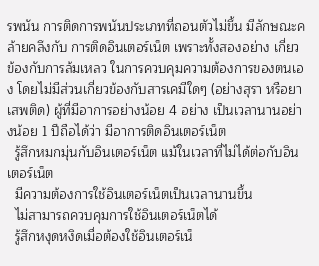รพนัน การติดการพนันประเภทที่ถอนตัวไม่ขึ้น มีลักษณะคล้ายคลึงกับ การติดอินเตอร์เน็ต เพราะทั้งสองอย่าง เกี่ยวข้องกับการล้มเหลว ในการควบคุมความต้องการของตนเอง โดยไม่มีส่วนเกี่ยวข้องกับสารเคมีใดๆ (อย่างสุรา หรือยาเสพติด) ผู้ที่มีอาการอย่างน้อย 4 อย่าง เป็นเวลานานอย่างน้อย 1 ปีถือได้ว่า มีอาการติดอินเตอร์เน็ต
  รู้สึกหมกมุ่นกับอินเตอร์เน็ต แม้ในเวลาที่ไม่ได้ต่อกับอินเตอร์เน็ต
  มีความต้องการใช้อินเตอร์เน็ตเป็นเวลานานขึ้น
  ไม่สามารถควบคุมการใช้อินเตอร์เน็ตได้
  รู้สึกหงุดหงิดเมื่อต้องใช้อินเตอร์เน็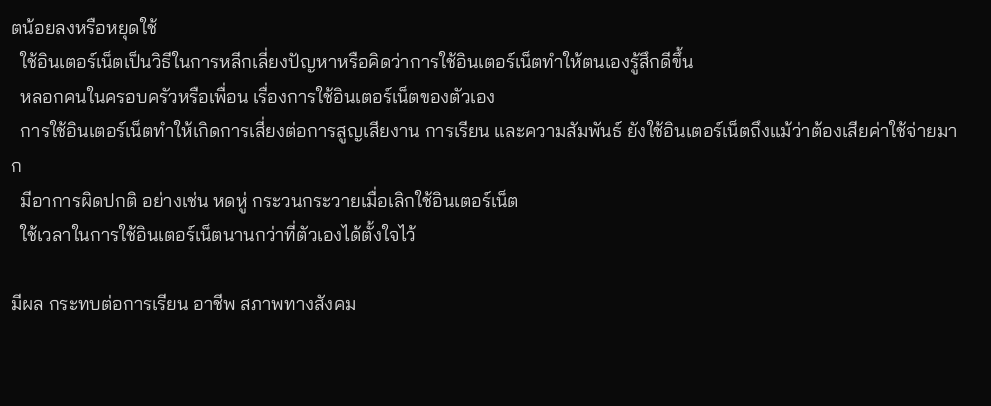ตน้อยลงหรือหยุดใช้
  ใช้อินเตอร์เน็ตเป็นวิธีในการหลีกเลี่ยงปัญหาหรือคิดว่าการใช้อินเตอร์เน็ตทำให้ตนเองรู้สึกดีขึ้น
  หลอกคนในครอบครัวหรือเพื่อน เรื่องการใช้อินเตอร์เน็ตของตัวเอง
  การใช้อินเตอร์เน็ตทำให้เกิดการเสี่ยงต่อการสูญเสียงาน การเรียน และความสัมพันธ์ ยังใช้อินเตอร์เน็ตถึงแม้ว่าต้องเสียค่าใช้จ่ายมาก
  มีอาการผิดปกติ อย่างเช่น หดหู่ กระวนกระวายเมื่อเลิกใช้อินเตอร์เน็ต
  ใช้เวลาในการใช้อินเตอร์เน็ตนานกว่าที่ตัวเองได้ตั้งใจไว้

มีผล กระทบต่อการเรียน อาชีพ สภาพทางสังคม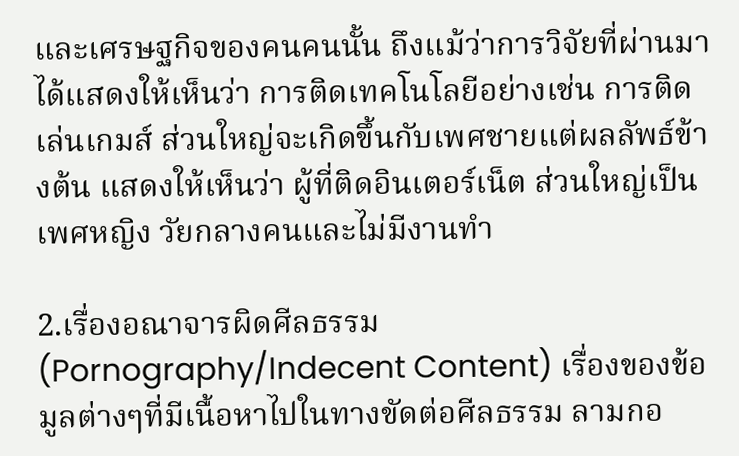และเศรษฐกิจของคนคนนั้น ถึงแม้ว่าการวิจัยที่ผ่านมาได้แสดงให้เห็นว่า การติดเทคโนโลยีอย่างเช่น การติดเล่นเกมส์ ส่วนใหญ่จะเกิดขึ้นกับเพศชายแต่ผลลัพธ์ข้างต้น แสดงให้เห็นว่า ผู้ที่ติดอินเตอร์เน็ต ส่วนใหญ่เป็นเพศหญิง วัยกลางคนและไม่มีงานทำ

2.เรื่องอณาจารผิดศีลธรรม(Pornography/Indecent Content) เรื่องของข้อมูลต่างๆที่มีเนื้อหาไปในทางขัดต่อศีลธรรม ลามกอ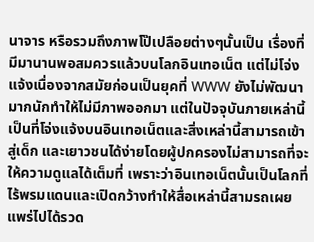นาจาร หรือรวมถึงภาพโป๊เปลือยต่างๆนั้นเป็น เรื่องที่มีมานานพอสมควรแล้วบนโลกอินเทอเน็ต แต่ไม่โจ่งแจ้งเนื่องจากสมัยก่อนเป็นยุคที่ WWW ยังไม่พัฒนา มากนักทำให้ไม่มีภาพออกมา แต่ในปัจจุบันภายเหล่านี้เป็นที่โจ่งแจ้งบนอินเทอเน็ตและสิ่งเหล่านี้สามารถเข้าสู่เด็ก และเยาวชนได้ง่ายโดยผู้ปกครองไม่สามารถที่จะให้ความดูแลได้เต็มที่ เพราะว่าอินเทอเน็ตนั้นเป็นโลกที่ไร้พรมแดนและเปิดกว้างทำให้สื่อเหล่านี้สามรถเผยแพร่ไปได้รวด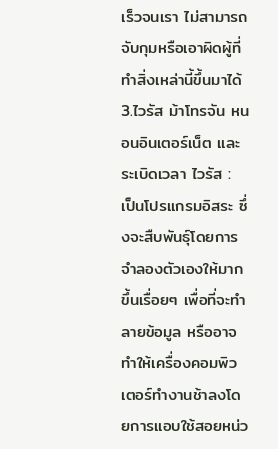เร็วจนเรา ไม่สามารถจับกุมหรือเอาผิดผู้ที่ทำสิ่งเหล่านี้ขึ้นมาได้
3.ไวรัส ม้าโทรจัน หนอนอินเตอร์เน็ต และระเบิดเวลา ไวรัส : เป็นโปรแกรมอิสระ ซึ่งจะสืบพันธุ์โดยการจำลองตัวเองให้มากขึ้นเรื่อยๆ เพื่อที่จะทำลายข้อมูล หรืออาจทำให้เครื่องคอมพิวเตอร์ทำงานช้าลงโดยการแอบใช้สอยหน่ว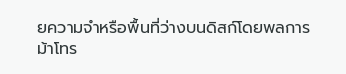ยความจำหรือพื้นที่ว่างบนดิสก์โดยพลการ
ม้าโทร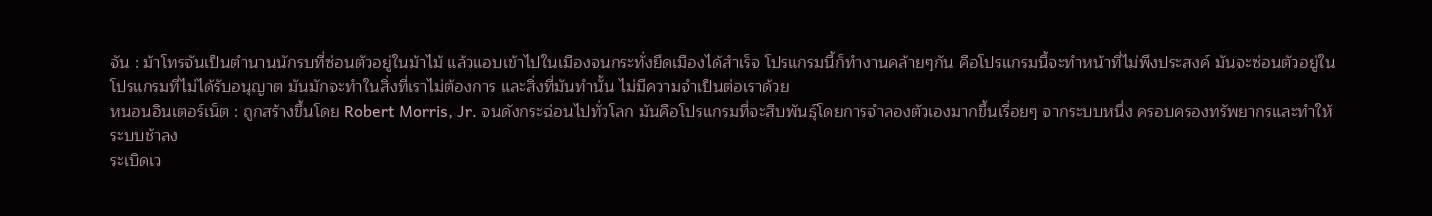จัน : ม้าโทรจันเป็นตำนานนักรบที่ซ่อนตัวอยู่ในม้าไม้ แล้วแอบเข้าไปในเมืองจนกระทั่งยึดเมืองได้สำเร็จ โปรแกรมนี้ก็ทำงานคล้ายๆกัน คือโปรแกรมนี้จะทำหน้าที่ไม่พึงประสงค์ มันจะซ่อนตัวอยู่ในโปรแกรมที่ไม่ได้รับอนุญาต มันมักจะทำในสิ่งที่เราไม่ต้องการ และสิ่งที่มันทำนั้น ไม่มีความจำเป็นต่อเราด้วย
หนอนอินเตอร์เน็ต : ถูกสร้างขึ้นโดย Robert Morris, Jr. จนดังกระฉ่อนไปทั่วโลก มันคือโปรแกรมที่จะสืบพันธุ์โดยการจำลองตัวเองมากขึ้นเรื่อยๆ จากระบบหนึ่ง ครอบครองทรัพยากรและทำให้ระบบช้าลง
ระเบิดเว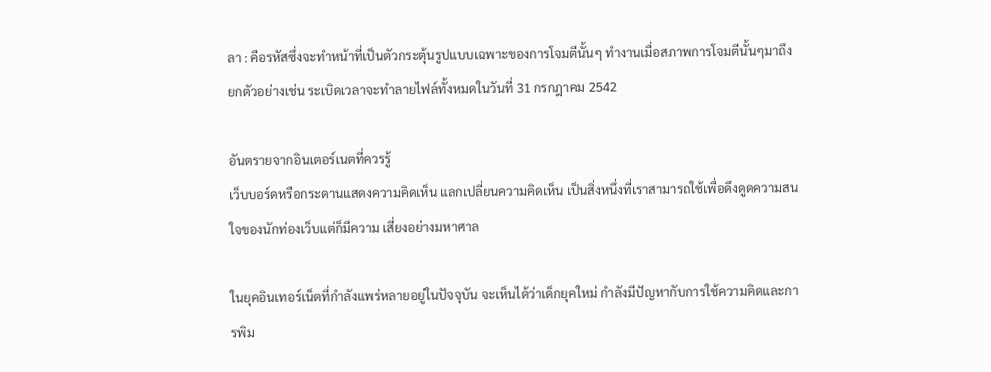ลา : คือรหัสซึ่งจะทำหน้าที่เป็นตัวกระตุ้นรูปแบบเฉพาะของการโจมตีนั้นๆ ทำงานเมื่อสภาพการโจมตีนั้นๆมาถึง ยกตัวอย่างเช่น ระเบิดเวลาจะทำลายไฟล์ทั้งหมดในวันที่ 31 กรกฎาคม 2542

อันตรายจากอินเตอร์เนตที่ควรรู้
เว็บบอร์ดหรือกระดานแสดงความคิดเห็น แลกเปลี่ยนความคิดเห็น เป็นสิ่งหนึ่งที่เราสามารถใช้เพื่อดึงดูดความสนใจของนักท่องเว็บแต่ก็มีความ เสี่ยงอย่างมหาศาล

ในยุคอินเทอร์เน็ตที่กำลังแพร่หลายอยู่ในปัจจุบัน จะเห็นได้ว่าเด็กยุคใหม่ กำลังมีปัญหากับการใช้ความคิดและการพิม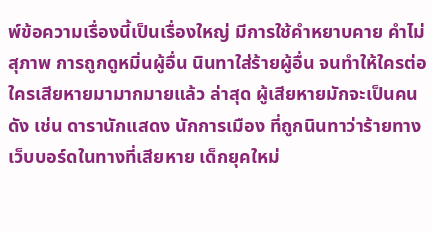พ์ข้อความเรื่องนี้เป็นเรื่องใหญ่ มีการใช้คำหยาบคาย คำไม่สุภาพ การถูกดูหมิ่นผู้อื่น นินทาใส่ร้ายผู้อื่น จนทำให้ใครต่อใครเสียหายมามากมายแล้ว ล่าสุด ผู้เสียหายมักจะเป็นคนดัง เช่น ดารานักแสดง นักการเมือง ที่ถูกนินทาว่าร้ายทางเว็บบอร์ดในทางที่เสียหาย เด็กยุคใหม่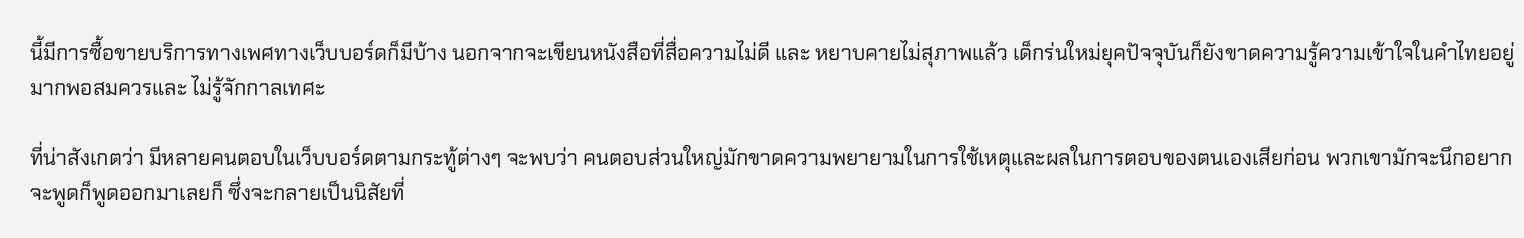นี้มีการซื้อขายบริการทางเพศทางเว็บบอร์ดก็มีบ้าง นอกจากจะเขียนหนังสือที่สื่อความไม่ดี และ หยาบคายไม่สุภาพแล้ว เด็กร่นใหม่ยุคปัจจุบันก็ยังขาดความรู้ความเข้าใจในคำไทยอยู่มากพอสมควรและ ไม่รู้จักกาลเทศะ

ที่น่าสังเกตว่า มีหลายคนตอบในเว็บบอร์ดตามกระทู้ต่างๆ จะพบว่า คนตอบส่วนใหญ่มักขาดความพยายามในการใช้เหตุและผลในการตอบของตนเองเสียก่อน พวกเขามักจะนึกอยากจะพูดก็พูดออกมาเลยก็ ซึ่งจะกลายเป็นนิสัยที่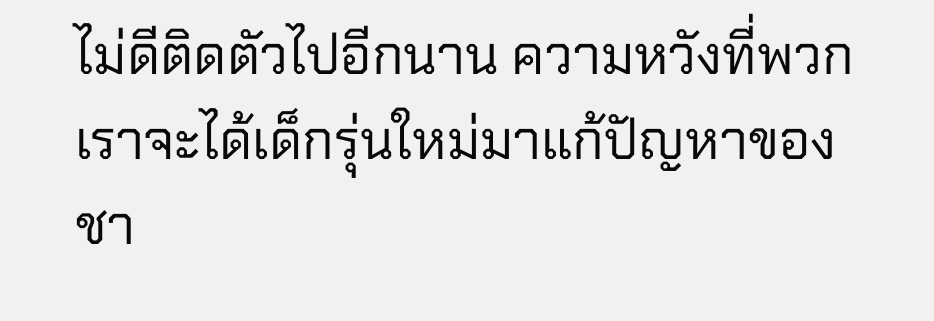ไม่ดีติดตัวไปอีกนาน ความหวังที่พวกเราจะได้เด็กรุ่นใหม่มาแก้ปัญหาของชา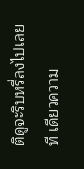ติดูจะริบหรี่ลงไปเลยที เดียวความ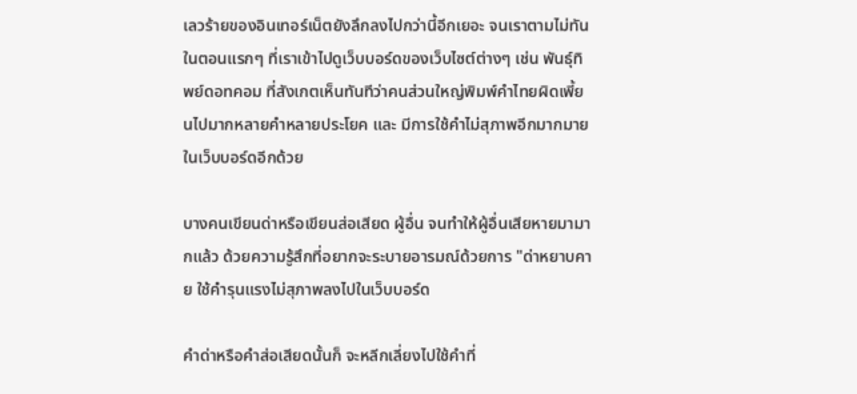เลวร้ายของอินเทอร์เน็ตยังลึกลงไปกว่านี้อีกเยอะ จนเราตามไม่ทัน ในตอนแรกๆ ที่เราเข้าไปดูเว็บบอร์ดของเว็บไซต์ต่างๆ เช่น พันธุ์ทิพย์ดอทคอม ที่สังเกตเห็นทันทีว่าคนส่วนใหญ่พิมพ์คำไทยผิดเพี้ยนไปมากหลายคำหลายประโยค และ มีการใช้คำไม่สุภาพอีกมากมายในเว็บบอร์ดอีกด้วย

บางคนเขียนด่าหรือเขียนส่อเสียด ผู้อื่น จนทำให้ผู้อื่นเสียหายมามากแล้ว ด้วยความรู้สึกที่อยากจะระบายอารมณ์ด้วยการ "ด่าหยาบคาย ใช้คำรุนแรงไม่สุภาพลงไปในเว็บบอร์ด

คำด่าหรือคำส่อเสียดนั้นก็ จะหลีกเลี่ยงไปใช้คำที่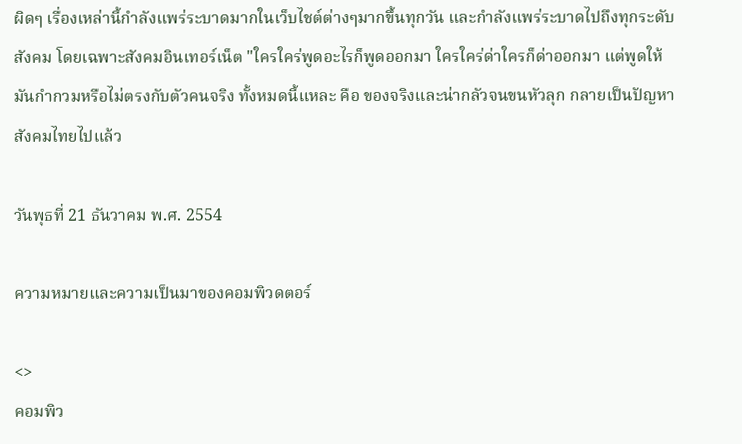ผิดๆ เรื่องเหล่านี้กำลังแพร่ระบาดมากในเว็บไชต์ต่างๆมากขึ้นทุกวัน และกำลังแพร่ระบาดไปถึงทุกระดับสังคม โดยเฉพาะสังคมอินเทอร์เน็ต "ใครใคร่พูดอะไรก็พูดออกมา ใครใคร่ด่าใครก็ด่าออกมา แต่พูดให้มันกำกวมหรือไม่ตรงกับตัวคนจริง ทั้งหมดนี้แหละ คือ ของจริงและน่ากลัวจนขนหัวลุก กลายเป็นปัญหาสังคมไทยไปแล้ว

วันพุธที่ 21 ธันวาคม พ.ศ. 2554

ความหมายและความเป็นมาของคอมพิวดตอร์

<>
คอมพิว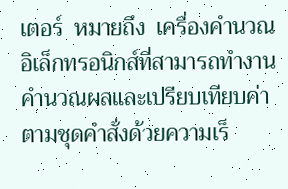เตอร์  หมายถึง  เครื่องคำนวณอิเล็กทรอนิกส์ที่สามารถทำงานคำนวณผลและเปรียบเทียบค่าตามชุดคำสั่งด้วยความเร็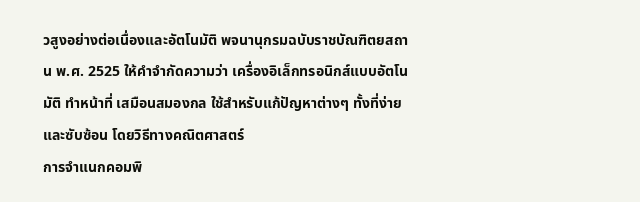วสูงอย่างต่อเนื่องและอัตโนมัติ พจนานุกรมฉบับราชบัณฑิตยสถาน พ.ศ. 2525 ให้คำจำกัดความว่า เครื่องอิเล็กทรอนิกส์แบบอัตโนมัติ ทำหน้าที่ เสมือนสมองกล ใช้สำหรับแก้ปัญหาต่างๆ ทั้งที่ง่ายและซับซ้อน โดยวิธีทางคณิตศาสตร์
การจำแนกคอมพิ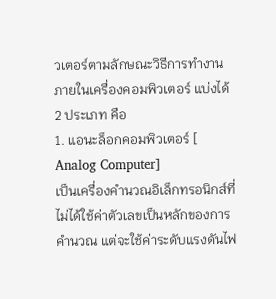วเตอร์ตามลักษณะวิธีการทำงานภายในเครื่องคอมพิวเตอร์ แบ่งได้ 2 ประเภท คือ
1. แอนะล็อกคอมพิวเตอร์ [ Analog Computer]
เป็นเครื่องคำนวณอิเล็กทรอนิกส์ที่ไม่ได้ใช้ค่าตัวเลขเป็นหลักของการคำนวณ แต่จะใช้ค่าระดับแรงดันไฟ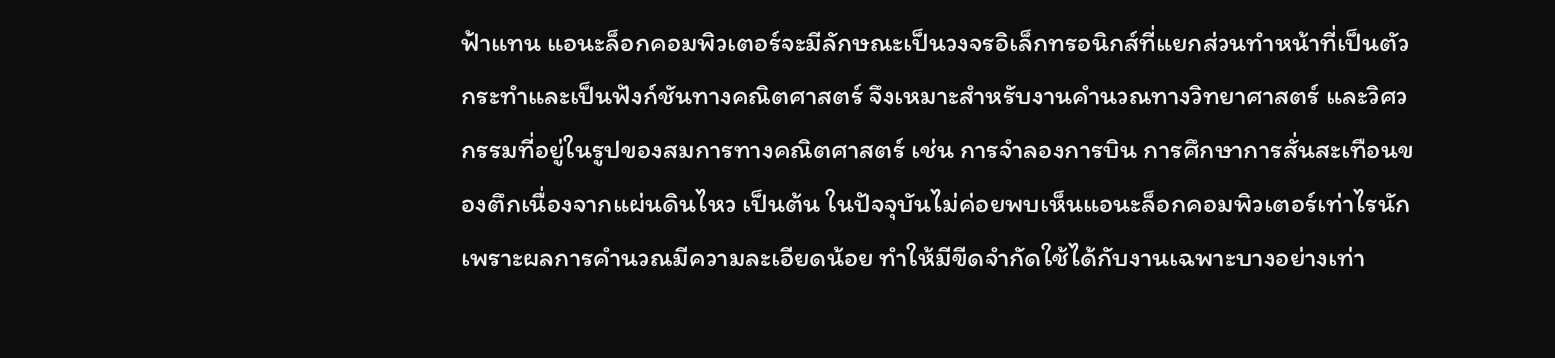ฟ้าแทน แอนะล็อกคอมพิวเตอร์จะมีลักษณะเป็นวงจรอิเล็กทรอนิกส์ที่แยกส่วนทำหน้าที่เป็นตัวกระทำและเป็นฟังก์ชันทางคณิตศาสตร์ จึงเหมาะสำหรับงานคำนวณทางวิทยาศาสตร์ และวิศวกรรมที่อยู่ในรูปของสมการทางคณิตศาสตร์ เช่น การจำลองการบิน การศึกษาการสั่นสะเทือนของตึกเนื่องจากแผ่นดินไหว เป็นต้น ในปัจจุบันไม่ค่อยพบเห็นแอนะล็อกคอมพิวเตอร์เท่าไรนักเพราะผลการคำนวณมีความละเอียดน้อย ทำให้มีขีดจำกัดใช้ได้กับงานเฉพาะบางอย่างเท่า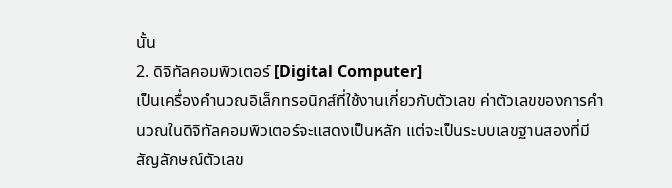นั้น
2. ดิจิทัลคอมพิวเตอร์ [Digital Computer]
เป็นเครื่องคำนวณอิเล็กทรอนิกส์ที่ใช้งานเกี่ยวกับตัวเลข ค่าตัวเลขของการคำนวณในดิจิทัลคอมพิวเตอร์จะแสดงเป็นหลัก แต่จะเป็นระบบเลขฐานสองที่มีสัญลักษณ์ตัวเลข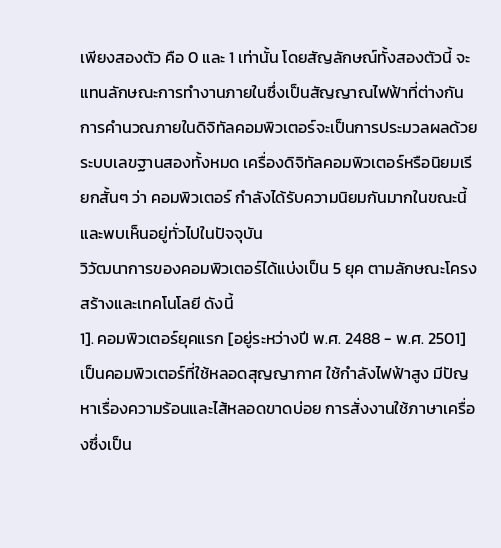เพียงสองตัว คือ 0 และ 1 เท่านั้น โดยสัญลักษณ์ทั้งสองตัวนี้ จะแทนลักษณะการทำงานภายในซึ่งเป็นสัญญาณไฟฟ้าที่ต่างกัน การคำนวณภายในดิจิทัลคอมพิวเตอร์จะเป็นการประมวลผลด้วยระบบเลขฐานสองทั้งหมด เครื่องดิจิทัลคอมพิวเตอร์หรือนิยมเรียกสั้นๆ ว่า คอมพิวเตอร์ กำลังได้รับความนิยมกันมากในขณะนี้ และพบเห็นอยู่ทั่วไปในปัจจุบัน
วิวัฒนาการของคอมพิวเตอร์ได้แบ่งเป็น 5 ยุค ตามลักษณะโครงสร้างและเทคโนโลยี ดังนี้
1]. คอมพิวเตอร์ยุคแรก [อยู่ระหว่างปี พ.ศ. 2488 - พ.ศ. 2501]
เป็นคอมพิวเตอร์ที่ใช้หลอดสุญญากาศ ใช้กำลังไฟฟ้าสูง มีปัญหาเรื่องความร้อนและไส้หลอดขาดบ่อย การสั่งงานใช้ภาษาเครื่องซึ่งเป็น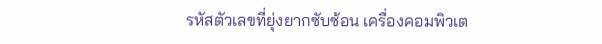รหัสตัวเลขที่ยุ่งยากซับซ้อน เครื่องคอมพิวเต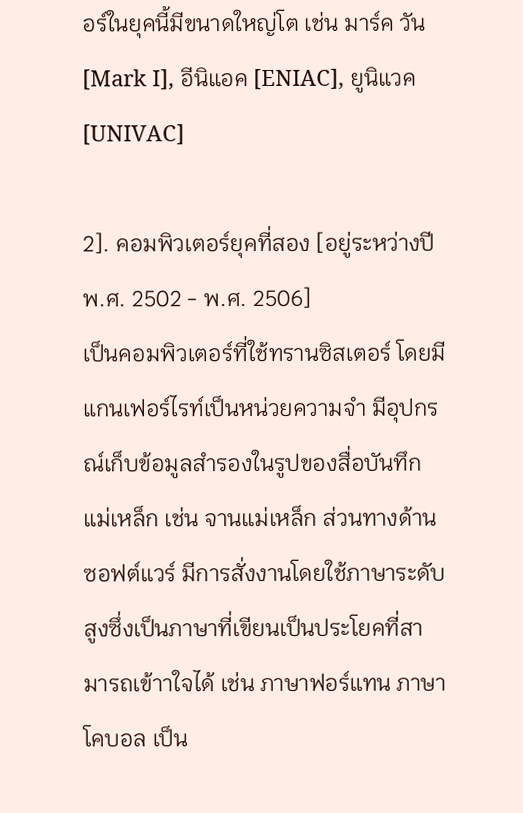อร์ในยุคนี้มีขนาดใหญ่โต เช่น มาร์ค วัน [Mark I], อีนิแอค [ENIAC], ยูนิแวค [UNIVAC]

2]. คอมพิวเตอร์ยุคที่สอง [อยู่ระหว่างปี พ.ศ. 2502 - พ.ศ. 2506]
เป็นคอมพิวเตอร์ที่ใช้ทรานซิสเตอร์ โดยมีแกนเฟอร์ไรท์เป็นหน่วยความจำ มีอุปกรณ์เก็บข้อมูลสำรองในรูปของสื่อบันทึกแม่เหล็ก เช่น จานแม่เหล็ก ส่วนทางด้านซอฟต์แวร์ มีการสั่งงานโดยใช้ภาษาระดับสูงซึ่งเป็นภาษาที่เขียนเป็นประโยคที่สามารถเข้าาใจได้ เช่น ภาษาฟอร์แทน ภาษาโคบอล เป็น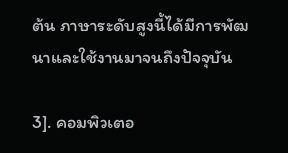ต้น ภาษาระดับสูงนี้ได้มีการพัฒนาและใช้งานมาจนถึงปัจจุบัน

3]. คอมพิวเตอ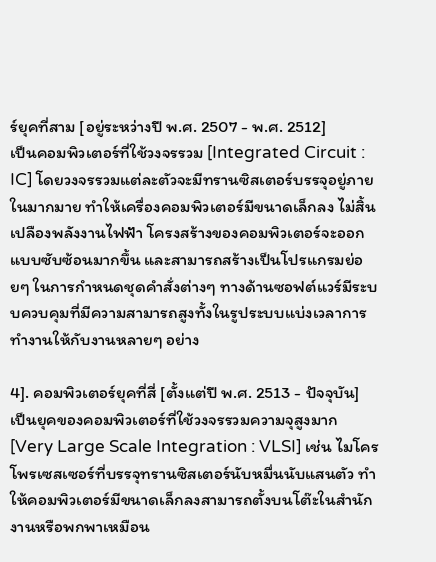ร์ยุคที่สาม [อยู่ระหว่างปี พ.ศ. 2507 - พ.ศ. 2512]
เป็นคอมพิวเตอร์ที่ใช้วงจรรวม [Integrated Circuit : IC] โดยวงจรรวมแต่ละตัวจะมีทรานซิสเตอร์บรรจุอยู่ภายในมากมาย ทำให้เครื่องคอมพิวเตอร์มีขนาดเล็กลง ไม่สิ้นเปลืองพลังงานไฟฟ้า โครงสร้างของคอมพิวเตอร์จะออกแบบซับซ้อนมากขึ้น และสามารถสร้างเป็นโปรแกรมย่อยๆ ในการกำหนดชุดคำสั่งต่างๆ ทางด้านซอฟต์แวร์มีระบบควบคุมที่มีความสามารถสูงทั้งในรูประบบแบ่งเวลาการทำงานให้กับงานหลายๆ อย่าง

4]. คอมพิวเตอร์ยุคที่สี่ [ตั้งแต่ปี พ.ศ. 2513 - ปัจจุบัน]
เป็นยุคของคอมพิวเตอร์ที่ใช้วงจรรวมความจุสูงมาก [Very Large Scale Integration : VLSI] เช่น ไมโครโพรเซสเซอร์ที่บรรจุทรานซิสเตอร์นับหมื่นนับแสนตัว ทำให้คอมพิวเตอร์มีขนาดเล็กลงสามารถตั้งบนโต๊ะในสำนักงานหรือพกพาเหมือน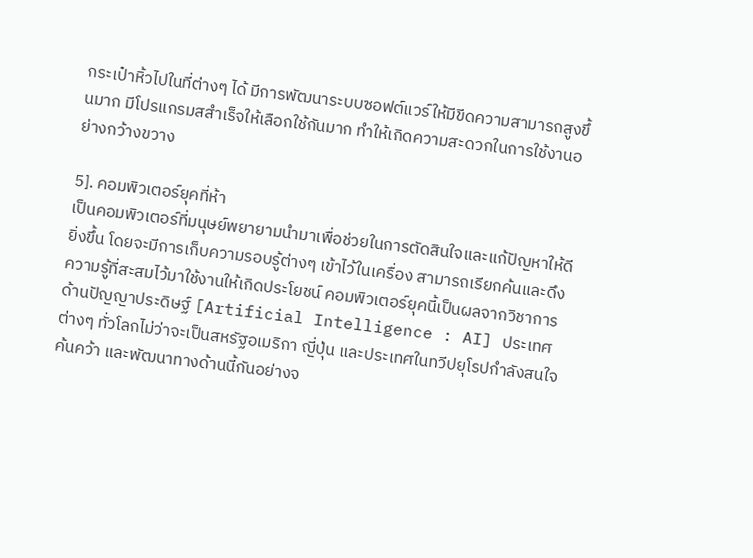กระเป๋าหิ้วไปในที่ต่างๆ ได้ มีการพัฒนาระบบซอฟต์แวร์ให้มีขีดความสามารถสูงขึ้นมาก มีโปรแกรมสสำเร็จให้เลือกใช้กันมาก ทำให้เกิดความสะดวกในการใช้งานอย่างกว้างขวาง

5]. คอมพิวเตอร์ยุคที่ห้า
เป็นคอมพิวเตอร์ที่มนุษย์พยายามนำมาเพื่อช่วยในการตัดสินใจและแก้ปัญหาให้ดียิ่งขึ้น โดยจะมีการเก็บความรอบรู้ต่างๆ เข้าไว้ในเครื่อง สามารถเรียกค้นและดึงความรู้ที่สะสมไว้มาใช้งานให้เกิดประโยชน์ คอมพิวเตอร์ยุคนี้เป็นผลจากวิชาการด้านปัญญาประดิษฐ์ [Artificial Intelligence : AI] ประเทศต่างๆ ทั่วโลกไม่ว่าจะเป็นสหรัฐอเมริกา ญี่ปุ่น และประเทศในทวีปยุโรปกำลังสนใจค้นคว้า และพัฒนาทางด้านนี้กันอย่างจ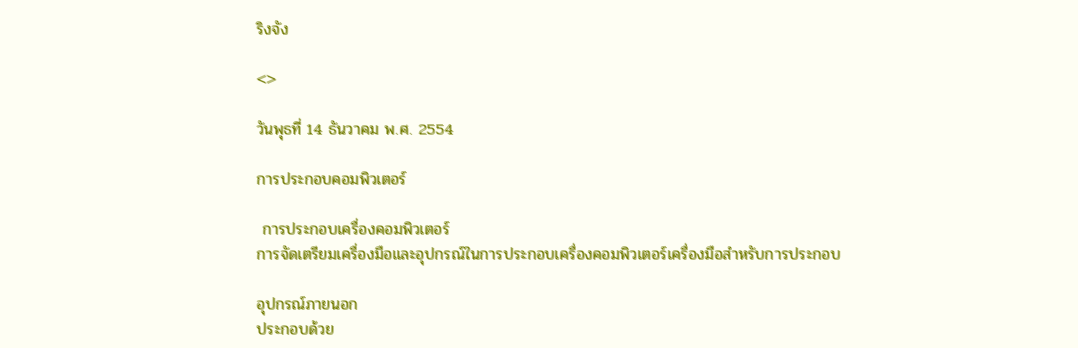ริงจัง

<>

วันพุธที่ 14 ธันวาคม พ.ศ. 2554

การประกอบคอมพิวเตอร์

 การประกอบเครื่องคอมพิวเตอร์
การจัดเตรียมเครื่องมือและอุปกรณ์ในการประกอบเครื่องคอมพิวเตอร์เครื่องมือสำหรับการประกอบ

อุปกรณ์ภายนอก
ประกอบด้วย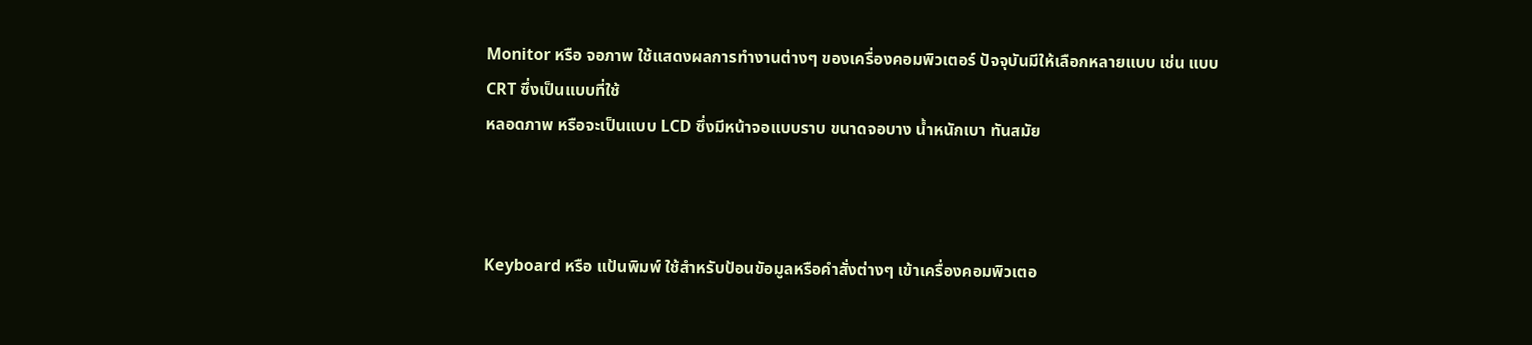Monitor หรือ จอภาพ ใช้แสดงผลการทำงานต่างๆ ของเครื่องคอมพิวเตอร์ ปัจจุบันมีให้เลือกหลายแบบ เช่น แบบ CRT ซึ่งเป็นแบบที่ใช้
หลอดภาพ หรือจะเป็นแบบ LCD ซึ่งมีหน้าจอแบบราบ ขนาดจอบาง น้ำหนักเบา ทันสมัย



Keyboard หรือ แป้นพิมพ์ ใช้สำหรับป้อนขัอมูลหรือคำสั่งต่างๆ เข้าเครื่องคอมพิวเตอ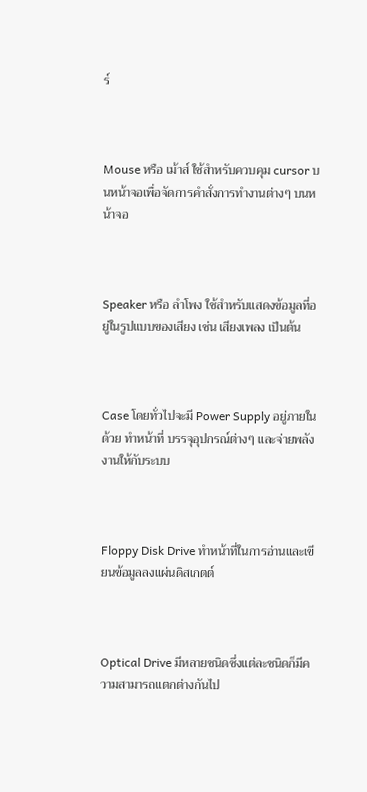ร์



Mouse หรือ เม้าส์ ใช้สำหรับควบคุม cursor บนหน้าจอเพื่อจัดการคำสั่งการทำงานต่างๆ บนหน้าจอ



Speaker หรือ ลำโพง ใช้สำหรับแสดงข้อมูลที่อยู่ในรูปแบบของเสียง เช่น เสียงเพลง เป็นต้น



Case โดยทั่วไปจะมี Power Supply อยู่ภายในด้วย ทำหน้าที่ บรรจุอุปกรณ์ต่างๆ และจ่ายพลังงานให้กับระบบ



Floppy Disk Drive ทำหน้าที่ในการอ่านและเขียนข้อมูลลงแผ่นดิสเกตต์



Optical Drive มีหลายชนิดซึ่งแต่ละชนิดก็มีความสามารถแตกต่างกันไป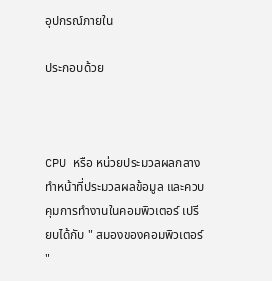อุปกรณ์ภายใน

ประกอบด้วย



CPU หรือ หน่วยประมวลผลกลาง ทำหน้าที่ประมวลผลข้อมูล และควบคุมการทำงานในคอมพิวเตอร์ เปรียบได้กับ " สมองของคอมพิวเตอร์ "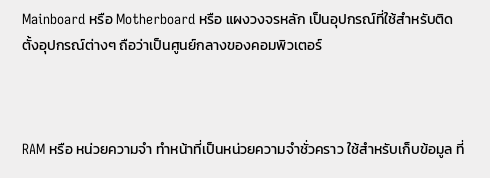Mainboard หรือ Motherboard หรือ แผงวงจรหลัก เป็นอุปกรณ์ที่ใช้สำหรับติดตั้งอุปกรณ์ต่างๆ ถือว่าเป็นศูนย์กลางของคอมพิวเตอร์



RAM หรือ หน่วยความจำ ทำหน้าที่เป็นหน่วยความจำชั่วคราว ใช้สำหรับเก็บข้อมูล ที่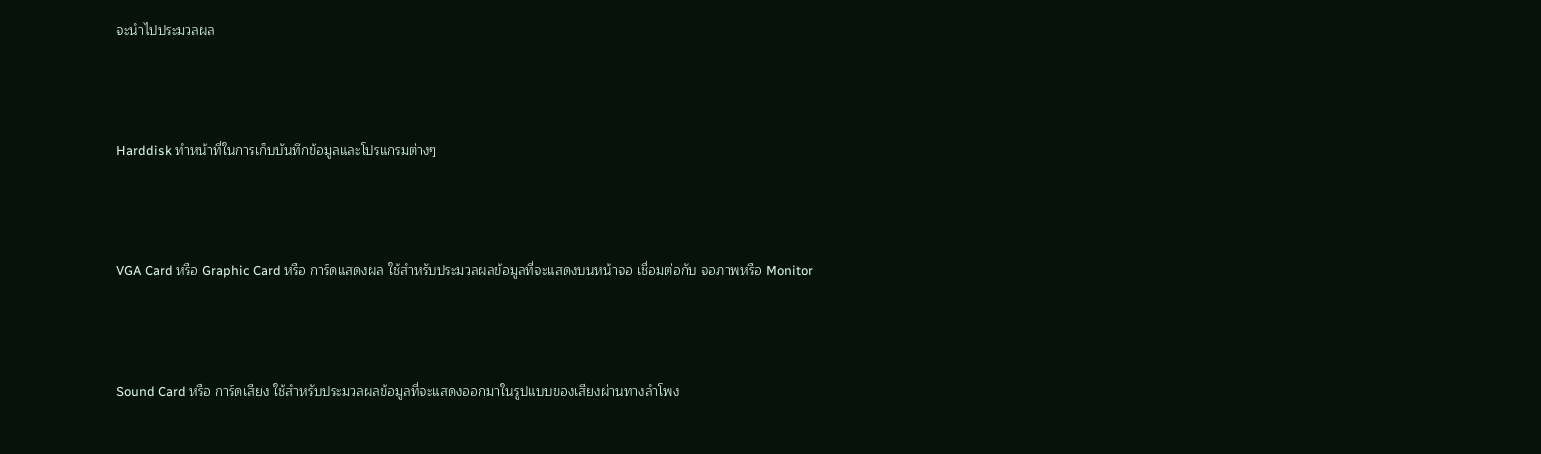จะนำไปประมวลผล



Harddisk ทำหน้าที่ในการเก็บบันทึกข้อมูลและโปรแกรมต่างๆ



VGA Card หรือ Graphic Card หรือ การ์ดแสดงผล ใช้สำหรับประมวลผลข้อมูลที่จะแสดงบนหน้าจอ เชื่อมต่อกับ จอภาพหรือ Monitor



Sound Card หรือ การ์ดเสียง ใช้สำหรับประมวลผลข้อมูลที่จะแสดงออกมาในรูปแบบของเสียงผ่านทางลำโพง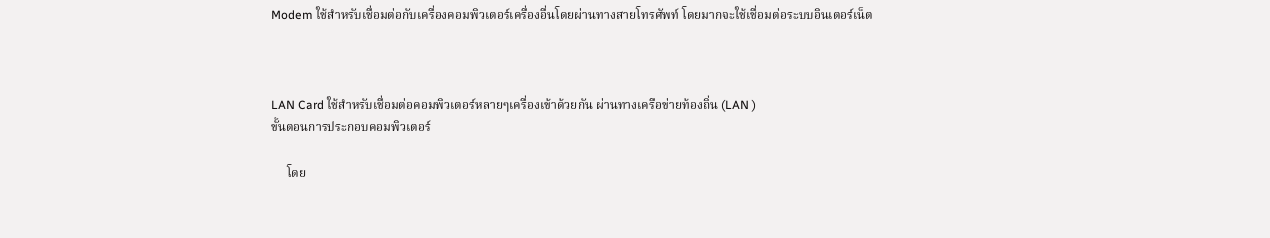Modem ใช้สำหรับเชื่อมต่อกับเครื่องคอมพิวเตอร์เครื่องอื่นโดยผ่านทางสายโทรศัพท์ โดยมากจะใช้เชื่อมต่อระบบอินเตอร์เน็ต



LAN Card ใช้สำหรับเชื่อมต่อคอมพิวเตอร์หลายๆเครื่องเข้าด้วยกัน ผ่านทางเครือข่ายท้องถิ่น (LAN )
ขั้นตอนการประกอบคอมพิวเตอร์

     โดย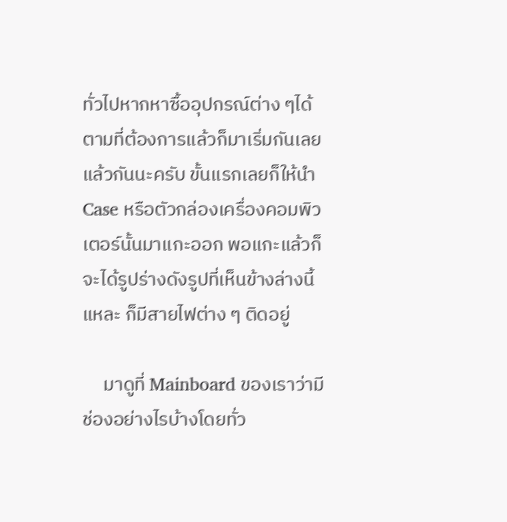ทั่วไปหากหาซื้ออุปกรณ์ต่าง ๆได้ตามที่ต้องการแล้วก็มาเริ่มกันเลยแล้วกันนะครับ ขั้นแรกเลยก็ให้นำ Case หรือตัวกล่องเครื่องคอมพิวเตอร์นั้นมาแกะออก พอแกะแล้วก็จะได้รูปร่างดังรูปที่เห็นข้างล่างนี้แหละ ก็มีสายไฟต่าง ๆ ติดอยู่

     มาดูที่ Mainboard ของเราว่ามีช่องอย่างไรบ้างโดยทั่ว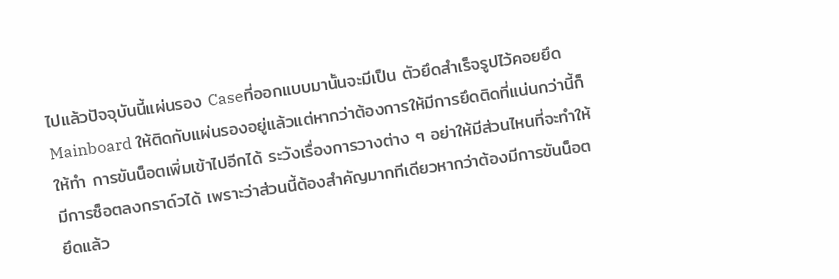ไปแล้วปัจจุบันนี้แผ่นรอง Caseที่ออกแบบมานั้นจะมีเป็น ตัวยึดสำเร็จรูปไว้คอยยึด Mainboard ให้ติดกับแผ่นรองอยู่แล้วแต่หากว่าต้องการให้มีการยึดติดที่แน่นกว่านี้ก็ให้ทำ การขันน็อตเพิ่มเข้าไปอีกได้ ระวังเรื่องการวางต่าง ๆ อย่าให้มีส่วนไหนที่จะทำให้มีการซ็อตลงกราด์วได้ เพราะว่าส่วนนี้ต้องสำคัญมากทีเดียวหากว่าต้องมีการขันน็อตยึดแล้ว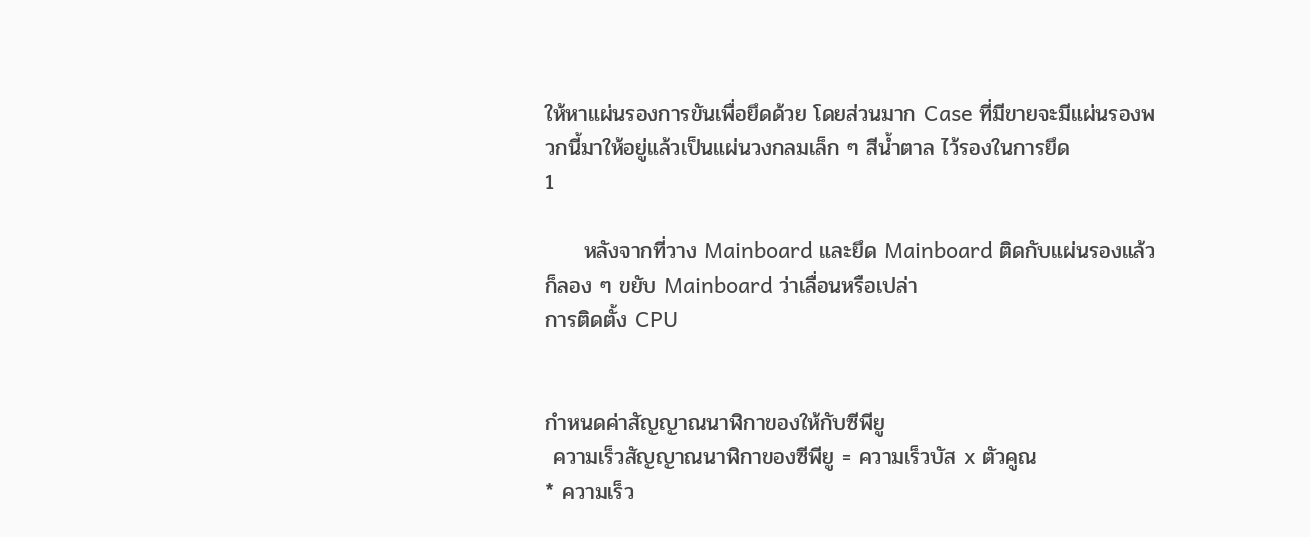ให้หาแผ่นรองการขันเพื่อยึดด้วย โดยส่วนมาก Case ที่มีขายจะมีแผ่นรองพวกนี้มาให้อยู่แล้วเป็นแผ่นวงกลมเล็ก ๆ สีน้ำตาล ไว้รองในการยึด
1

     หลังจากที่วาง Mainboard และยึด Mainboard ติดกับแผ่นรองแล้วก็ลอง ๆ ขยับ Mainboard ว่าเลื่อนหรือเปล่า
การติดตั้ง CPU


กำหนดค่าสัญญาณนาฬิกาของให้กับซีพียู
 ความเร็วสัญญาณนาฬิกาของซีพียู = ความเร็วบัส x ตัวคูณ
* ความเร็ว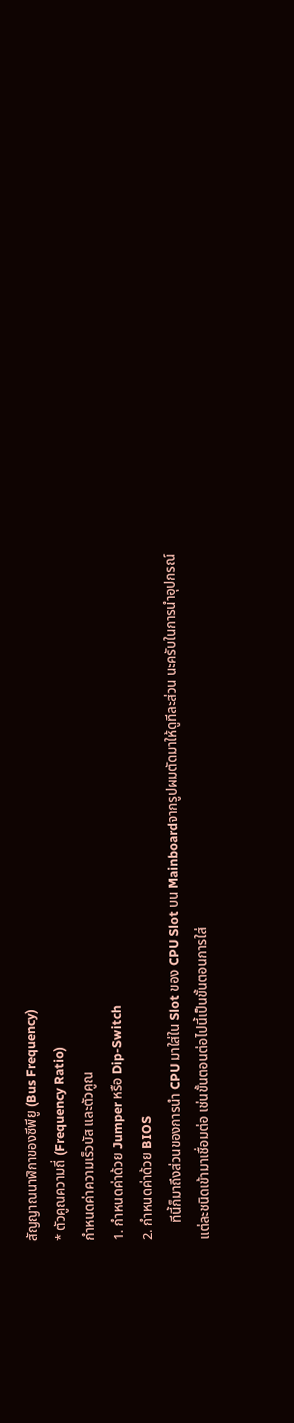สัญญาณนาฬิกาของซีพียู (Bus Frequency)
* ตัวคูณความถี่ (Frequency Ratio)
กำหนดค่าความเร็วบัส และตัวคูณ
1. กำหนดค่าด้วย Jumper หรือ Dip-Switch
2. กำหนดค่าด้วย BIOS
     ทีนี้ก็มาถึงส่วนของการนำ CPU มาใส่ใน Slot ของ CPU Slot บน Mainboardจากรูปผมตัดมาให้ดูทีละส่วน นะครับในการนำอุปกรณ์แต่ละชนิดเข้ามาเชื่อมต่อ เช่นขั้นตอนต่อไปนี้เป็นขั้นตอนการใส่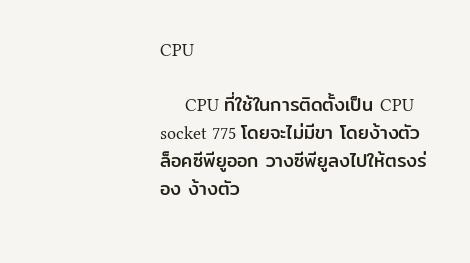CPU

     CPU ที่ใช้ในการติดตั้งเป็น CPU socket 775 โดยจะไม่มีขา โดยง้างตัวล็อคซีพียูออก วางซีพียูลงไปให้ตรงร่อง ง้างตัว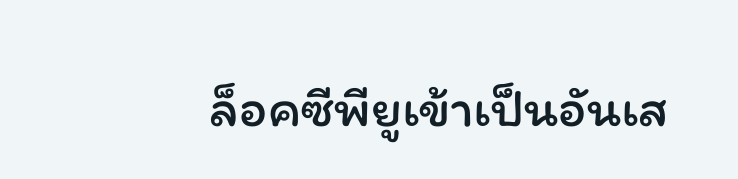ล็อคซีพียูเข้าเป็นอันเส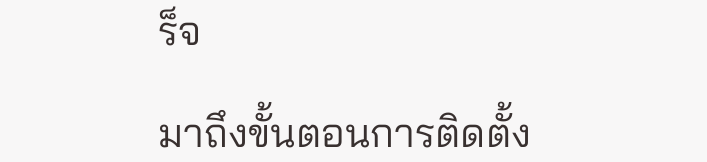ร็จ

มาถึงขั้นตอนการติดตั้ง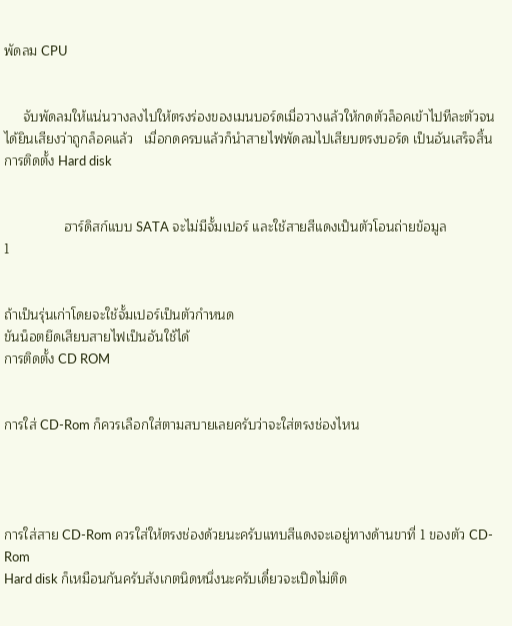พัดลม CPU


     จับพัดลมให้แน่นวางลงไปให้ตรงร่องของเมนบอร์ดเมื่อวางแล้วให้กดตัวล็อคเข้าไปทีละตัวจนได้ยินเสียงว่าถูกล็อคแล้ว   เมื่อกดครบแล้วก็นำสายไฟพัดลมไปเสียบตรงบอร์ด เป็นอันเสร็จสิ้น
การติดตั้ง Hard disk


                ฮาร์ดิสก์แบบ SATA จะไม่มีจั้มเปอร์ และใช้สายสีแดงเป็นตัวโอนถ่ายข้อมูล
1


ถ้าเป็นรุ่นเก่าโดยจะใช้จั้มเปอร์เป็นตัวกำหนด
ขันน็อตยึดเสียบสายไฟเป็นอันใช้ได้
การติดตั้ง CD ROM


การใส่ CD-Rom ก็ควรเลือกใส่ตามสบายเลยครับว่าจะใส่ตรงช่องไหน




การใส่สาย CD-Rom ควรใส่ให้ตรงช่องด้วยนะครับแทบสีแดงจะเอยู่ทางด้านขาที่ 1 ของตัว CD-Rom
Hard disk ก็เหมือนกันครับสังเกตนิดหนึ่งนะครับเดี๋ยวจะเปิดไม่ติด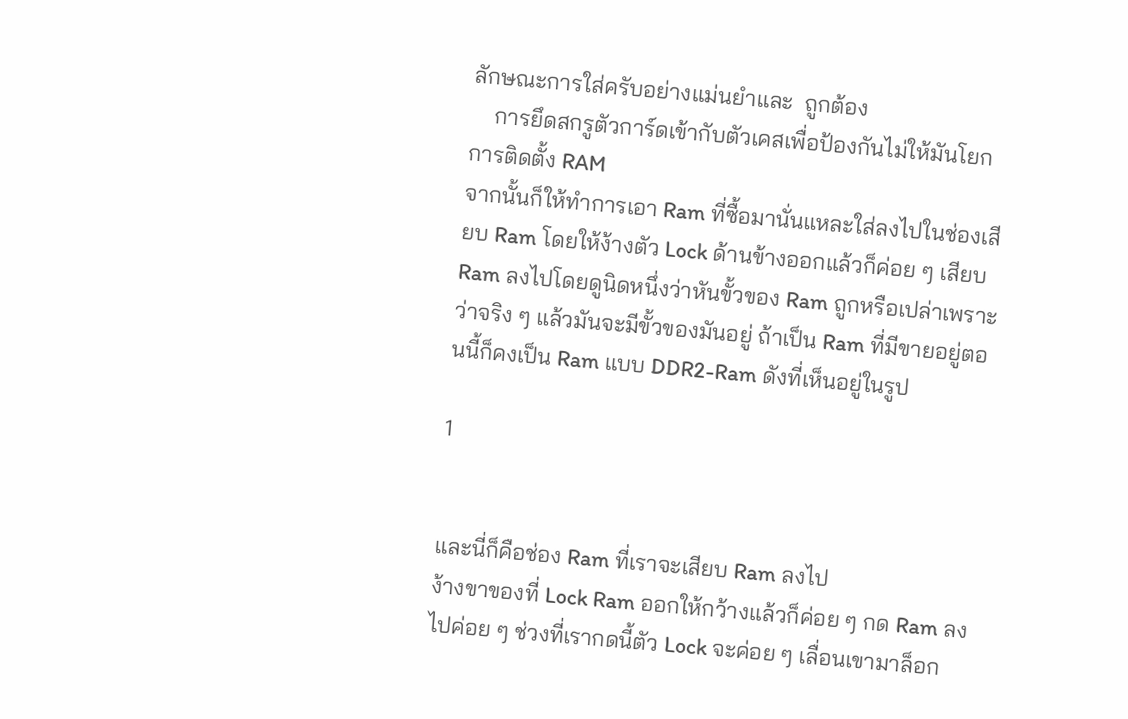ลักษณะการใส่ครับอย่างแม่นยำและ  ถูกต้อง
    การยึดสกรูตัวการ์ดเข้ากับตัวเคสเพื่อป้องกันไม่ให้มันโยก
การติดตั้ง RAM
จากนั้นก็ให้ทำการเอา Ram ที่ซื้อมานั่นแหละใส่ลงไปในช่องเสียบ Ram โดยให้ง้างตัว Lock ด้านข้างออกแล้วก็ค่อย ๆ เสียบ Ram ลงไปโดยดูนิดหนึ่งว่าหันขั้วของ Ram ถูกหรือเปล่าเพราะว่าจริง ๆ แล้วมันจะมีขั้วของมันอยู่ ถ้าเป็น Ram ที่มีขายอยู่ตอนนี้ก็คงเป็น Ram แบบ DDR2-Ram ดังที่เห็นอยู่ในรูป

1


และนี่ก็คือช่อง Ram ที่เราจะเสียบ Ram ลงไป
ง้างขาของที่ Lock Ram ออกให้กว้างแล้วก็ค่อย ๆ กด Ram ลงไปค่อย ๆ ช่วงที่เรากดนี้ตัว Lock จะค่อย ๆ เลื่อนเขามาล็อก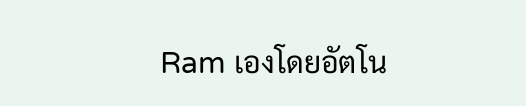Ram เองโดยอัตโน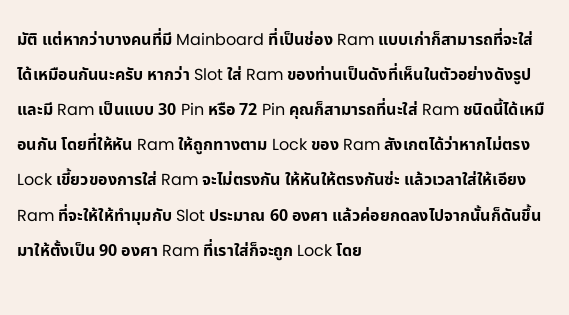มัติ แต่หากว่าบางคนที่มี Mainboard ที่เป็นช่อง Ram แบบเก่าก็สามารถที่จะใส่ได้เหมือนกันนะครับ หากว่า Slot ใส่ Ram ของท่านเป็นดังที่เห็นในตัวอย่างดังรูป และมี Ram เป็นแบบ 30 Pin หรือ 72 Pin คุณก็สามารถที่นะใส่ Ram ชนิดนี้ได้เหมือนกัน โดยที่ให้หัน Ram ให้ถูกทางตาม Lock ของ Ram สังเกตได้ว่าหากไม่ตรง Lock เขี้ยวของการใส่ Ram จะไม่ตรงกัน ให้หันให้ตรงกันซ่ะ แล้วเวลาใส่ให้เอียง Ram ที่จะให้ให้ทำมุมกับ Slot ประมาณ 60 องศา แล้วค่อยกดลงไปจากนั้นก็ดันขึ้นมาให้ตั้งเป็น 90 องศา Ram ที่เราใส่ก็จะถูก Lock โดย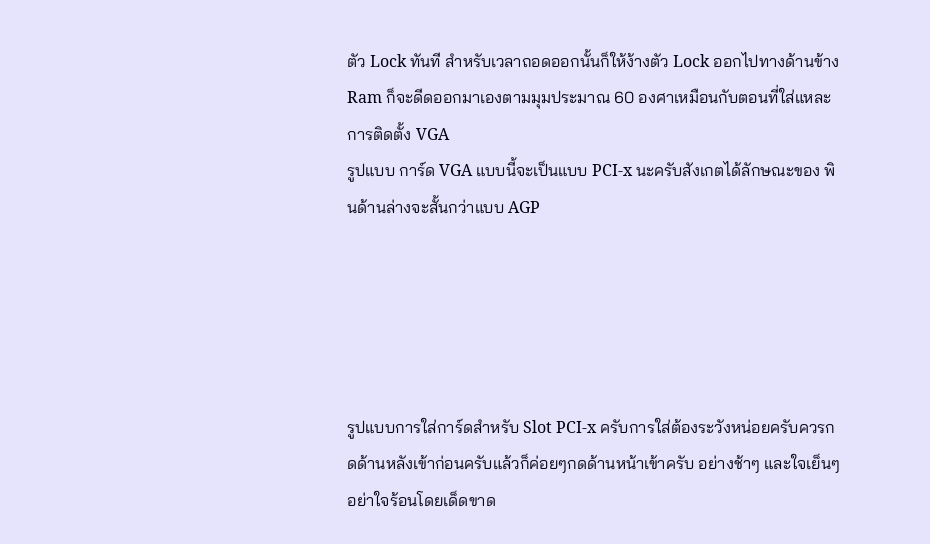ตัว Lock ทันที สำหรับเวลาถอดออกนั้นก็ให้ง้างตัว Lock ออกไปทางด้านข้าง Ram ก็จะดีดออกมาเองตามมุมประมาณ 60 องศาเหมือนกับตอนที่ใส่แหละ
การติดตั้ง VGA
รูปแบบ การ์ด VGA แบบนี้จะเป็นแบบ PCI-x นะครับสังเกตได้ลักษณะของ พินด้านล่างจะสั้นกว่าแบบ AGP





รูปแบบการใส่การ์ดสำหรับ Slot PCI-x ครับการใส่ต้องระวังหน่อยครับควรกดด้านหลังเข้าก่อนครับแล้วก็ค่อยๆกดด้านหน้าเข้าครับ อย่างช้าๆ และใจเย็นๆอย่าใจร้อนโดยเด็ดขาด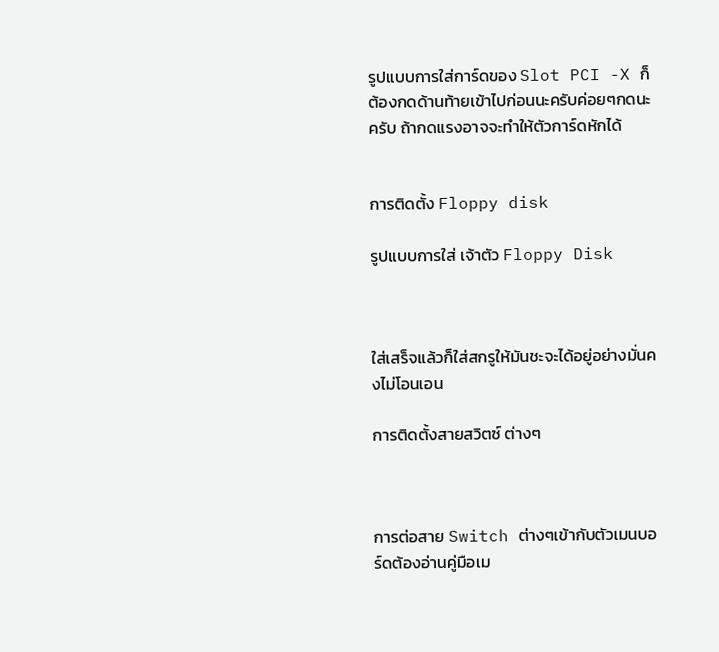รูปแบบการใส่การ์ดของ Slot PCI -X ก็ต้องกดด้านท้ายเข้าไปก่อนนะครับค่อยๆกดนะครับ ถ้ากดแรงอาจจะทำให้ตัวการ์ดหักได้


การติดตั้ง Floppy disk

รูปแบบการใส่ เจ้าตัว Floppy Disk



ใส่เสร็จแล้วก็ใส่สกรูให้มันชะจะได้อยู่อย่างมั่นคงไม่โอนเอน

การติดตั้งสายสวิตซ์ ต่างๆ



การต่อสาย Switch ต่างๆเข้ากับตัวเมนบอร์ดต้องอ่านคู่มือเม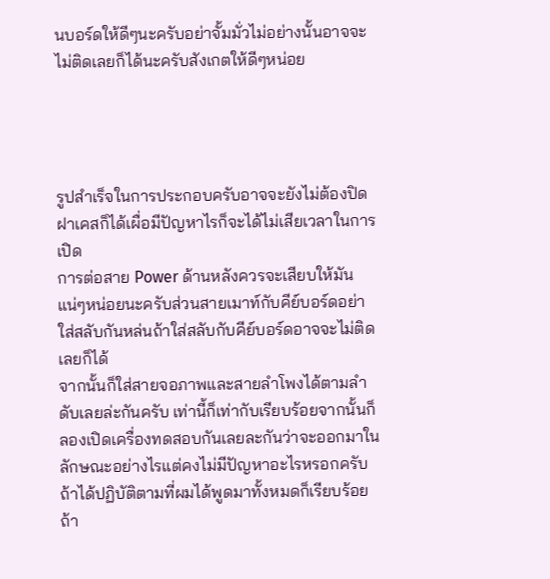นบอร์ดให้ดีๆนะครับอย่าจั้มมั่วไม่อย่างนั้นอาจจะไม่ติดเลยก็ได้นะครับสังเกตให้ดีๆหน่อย




รูปสำเร็จในการประกอบครับอาจจะยังไม่ต้องปิดฝาเคสก็ได้เผื่อมีปัญหาไรก็จะได้ไม่เสียเวลาในการเปิด
การต่อสาย Power ด้านหลังควรจะเสียบให้มันแน่ๆหน่อยนะครับส่วนสายเมาท์กับคีย์บอร์ดอย่าใส่สลับกันหล่นถ้าใส่สลับกับคีย์บอร์ดอาจจะไม่ติดเลยก็ได้
จากนั้นก็ใส่สายจอภาพและสายลำโพงได้ตามลำดับเลยล่ะกันครับ เท่านี้ก็เท่ากับเรียบร้อยจากนั้นก็ลองเปิดเครื่องทดสอบกันเลยละกันว่าจะออกมาในลักษณะอย่างไรแต่คงไม่มีปัญหาอะไรหรอกครับถ้าได้ปฏิบัติตามที่ผมได้พูดมาทั้งหมดก็เรียบร้อยถ้า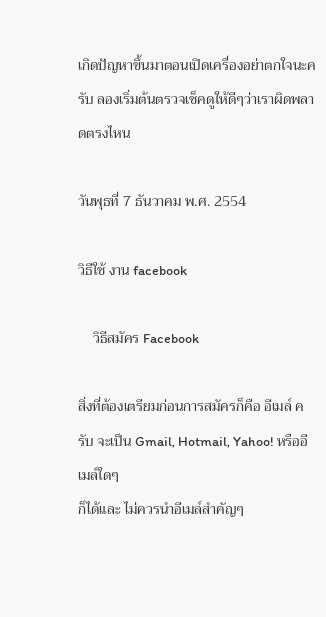เกิดปัญหาขึ้นมาตอนเปิดเครื่องอย่าตกใจนะครับ ลองเริ่มต้นตรวจเช็คดูให้ดีๆว่าเราผิดพลาดตรงไหน

วันพุธที่ 7 ธันวาคม พ.ศ. 2554

วิธีใช้ งาน facebook

    วิธีสมัคร Facebook

สิ่งที่ต้องเตรียมก่อนการสมัครก็คือ อีเมล์ ครับ จะเป็น Gmail, Hotmail, Yahoo! หรืออีเมล์ใดๆ
ก็ได้และ ไม่ควรนำอีเมล์สำคัญๆ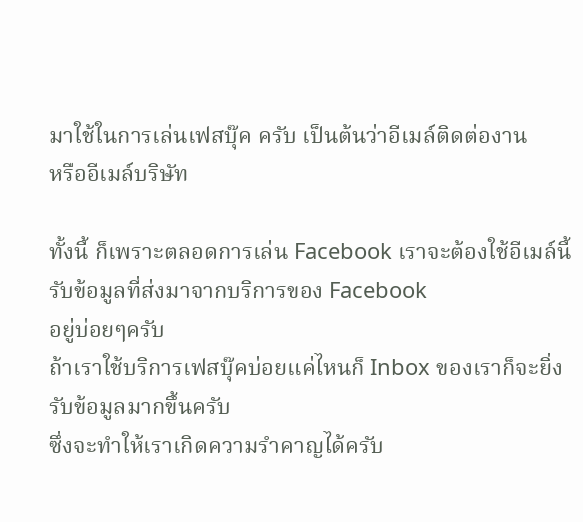มาใช้ในการเล่นเฟสบุ๊ค ครับ เป็นต้นว่าอีเมล์ติดต่องาน
หรืออีเมล์บริษัท

ทั้งนี้ ก็เพราะตลอดการเล่น Facebook เราจะต้องใช้อีเมล์นี้รับข้อมูลที่ส่งมาจากบริการของ Facebook
อยู่บ่อยๆครับ
ถ้าเราใช้บริการเฟสบุ๊คบ่อยแค่ไหนก็ Inbox ของเราก็จะยิ่งรับข้อมูลมากขึ้นครับ
ซึ่งจะทำให้เราเกิดความรำคาญได้ครับ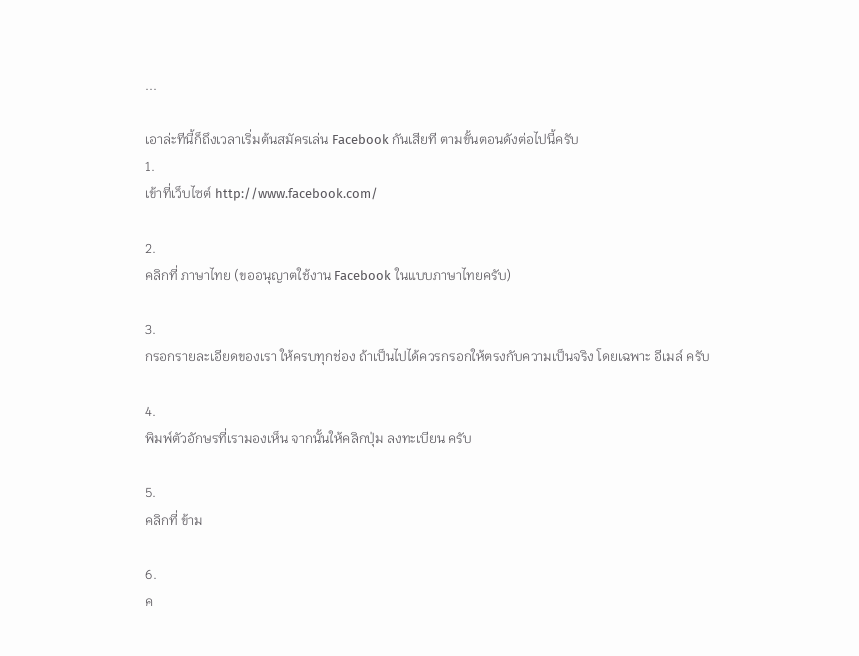...

เอาล่ะทีนี้ก็ถึงเวลาเริ่มต้นสมัครเล่น Facebook กันเสียที ตามขั้นตอนดังต่อไปนี้ครับ
1.
เข้าที่เว็บไซต์ http://www.facebook.com/

2.
คลิกที่ ภาษาไทย (ขออนุญาตใช้งาน Facebook ในแบบภาษาไทยครับ)

3.
กรอกรายละเอียดของเรา ให้ครบทุกช่อง ถ้าเป็นไปได้ควรกรอกให้ตรงกับความเป็นจริง โดยเฉพาะ อีเมล์ ครับ

4.
พิมพ์ตัวอักษรที่เรามองเห็น จากนั้นให้คลิกปุ่ม ลงทะเบียน ครับ

5.
คลิกที่ ข้าม

6.
ค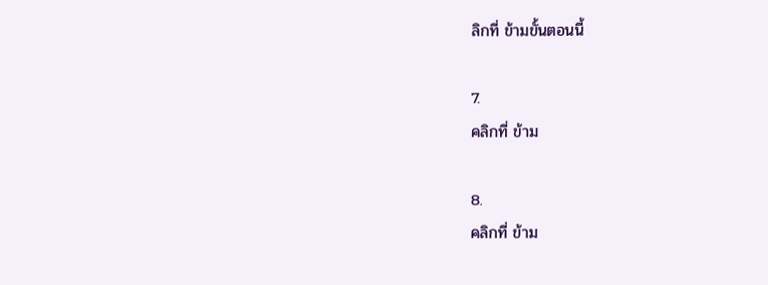ลิกที่ ข้ามขั้นตอนนี้

7.
คลิกที่ ข้าม

8.
คลิกที่ ข้าม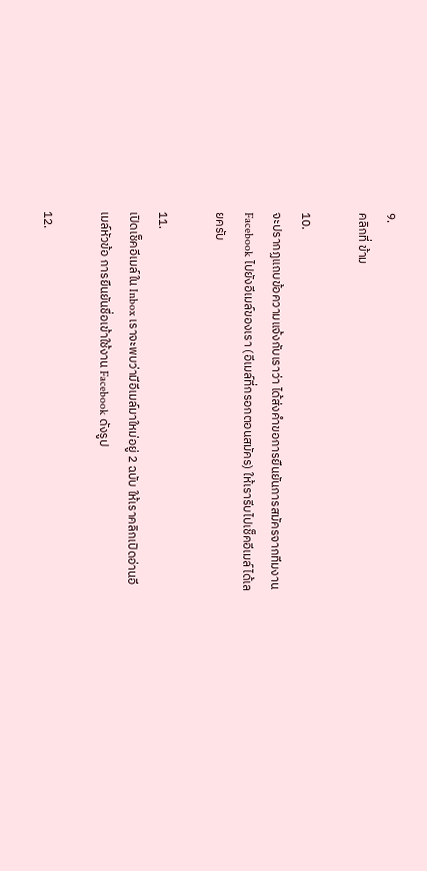9.
คลิกที่ ข้าม

10.
จะปรากฏแถบข้อความแจ้งกับเราว่า ได้ส่งคำขอการยืนยันการสมัครจากทีมงาน Facebook ไปยังอีเมล์ของเรา (อีเมล์ที่กรอกตอนสมัคร) ให้เรารีบไปเช็คอีเมล์ได้เลยครับ

11.
เปิดเช็คอีเมล์ใน Inbox เราจะพบว่ามีอีเมล์มาใหม่อยู่ 2 ฉบับ ให้เราคลิกเปิดอ่านอีเมล์หัวข้อ การยืนยันชื่อเข้าใช้งาน Facebook ดังรูป

12.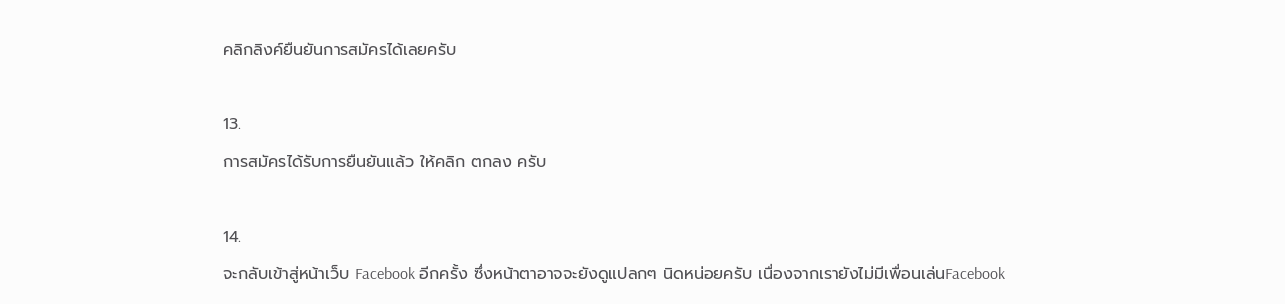คลิกลิงค์ยืนยันการสมัครได้เลยครับ

13.
การสมัครได้รับการยืนยันแล้ว ให้คลิก ตกลง ครับ

14.
จะกลับเข้าสู่หน้าเว็บ Facebook อีกครั้ง ซึ่งหน้าตาอาจจะยังดูแปลกๆ นิดหน่อยครับ เนื่องจากเรายังไม่มีเพื่อนเล่นFacebook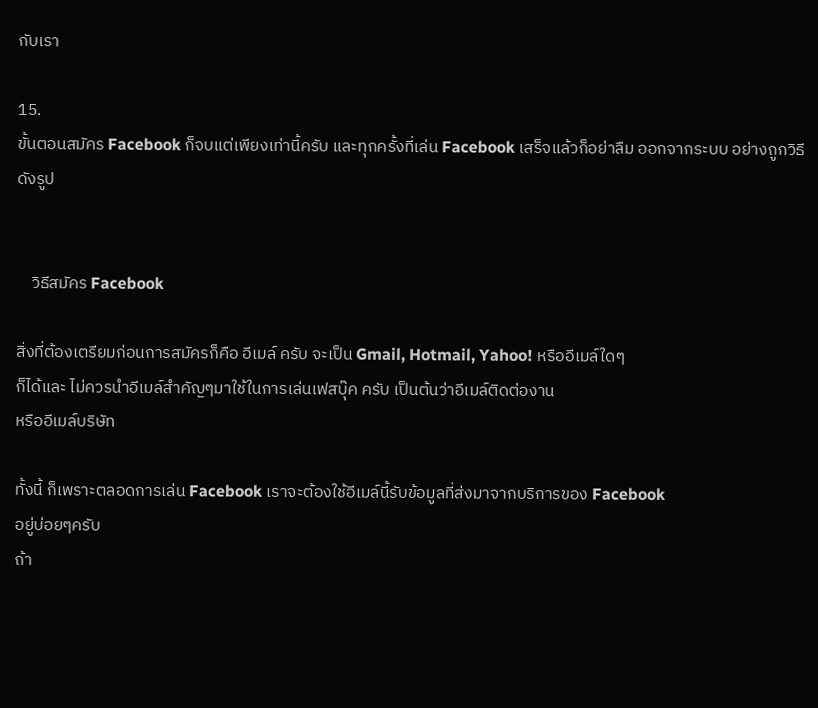กับเรา

15.
ขั้นตอนสมัคร Facebook ก็จบแต่เพียงเท่านี้ครับ และทุกครั้งที่เล่น Facebook เสร็จแล้วก็อย่าลืม ออกจากระบบ อย่างถูกวิธี ดังรูป


    วิธีสมัคร Facebook

สิ่งที่ต้องเตรียมก่อนการสมัครก็คือ อีเมล์ ครับ จะเป็น Gmail, Hotmail, Yahoo! หรืออีเมล์ใดๆ
ก็ได้และ ไม่ควรนำอีเมล์สำคัญๆมาใช้ในการเล่นเฟสบุ๊ค ครับ เป็นต้นว่าอีเมล์ติดต่องาน
หรืออีเมล์บริษัท

ทั้งนี้ ก็เพราะตลอดการเล่น Facebook เราจะต้องใช้อีเมล์นี้รับข้อมูลที่ส่งมาจากบริการของ Facebook
อยู่บ่อยๆครับ
ถ้า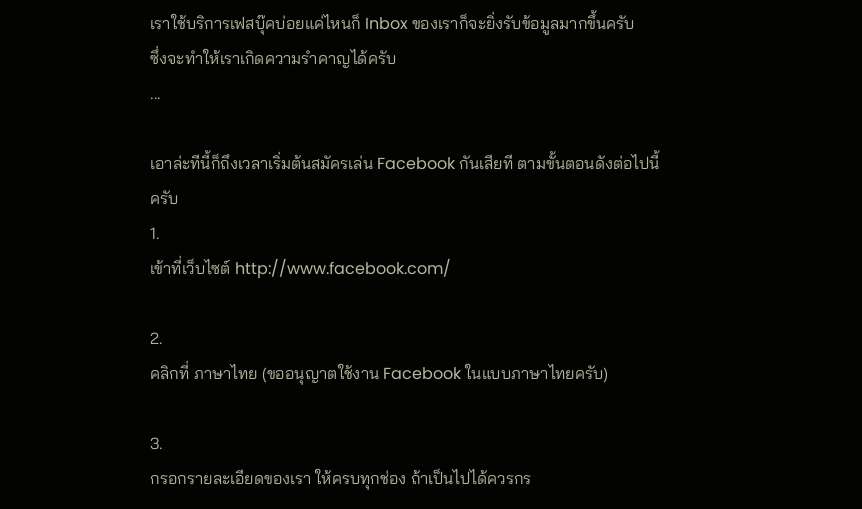เราใช้บริการเฟสบุ๊คบ่อยแค่ไหนก็ Inbox ของเราก็จะยิ่งรับข้อมูลมากขึ้นครับ
ซึ่งจะทำให้เราเกิดความรำคาญได้ครับ
...

เอาล่ะทีนี้ก็ถึงเวลาเริ่มต้นสมัครเล่น Facebook กันเสียที ตามขั้นตอนดังต่อไปนี้ครับ
1.
เข้าที่เว็บไซต์ http://www.facebook.com/

2.
คลิกที่ ภาษาไทย (ขออนุญาตใช้งาน Facebook ในแบบภาษาไทยครับ)

3.
กรอกรายละเอียดของเรา ให้ครบทุกช่อง ถ้าเป็นไปได้ควรกร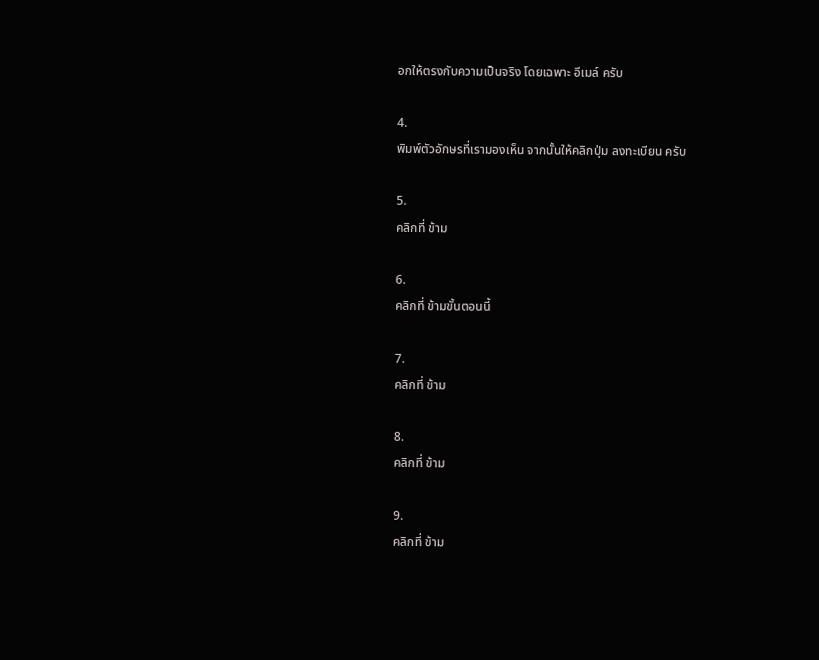อกให้ตรงกับความเป็นจริง โดยเฉพาะ อีเมล์ ครับ

4.
พิมพ์ตัวอักษรที่เรามองเห็น จากนั้นให้คลิกปุ่ม ลงทะเบียน ครับ

5.
คลิกที่ ข้าม

6.
คลิกที่ ข้ามขั้นตอนนี้

7.
คลิกที่ ข้าม

8.
คลิกที่ ข้าม

9.
คลิกที่ ข้าม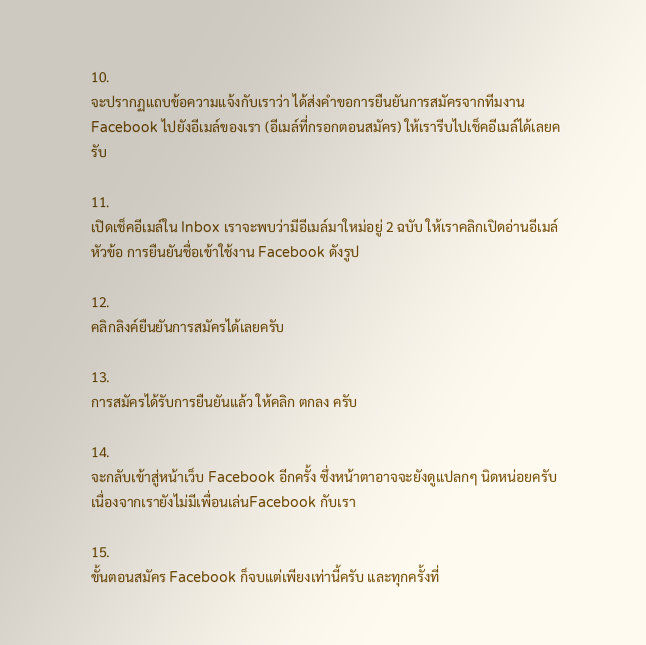10.
จะปรากฏแถบข้อความแจ้งกับเราว่า ได้ส่งคำขอการยืนยันการสมัครจากทีมงาน Facebook ไปยังอีเมล์ของเรา (อีเมล์ที่กรอกตอนสมัคร) ให้เรารีบไปเช็คอีเมล์ได้เลยครับ

11.
เปิดเช็คอีเมล์ใน Inbox เราจะพบว่ามีอีเมล์มาใหม่อยู่ 2 ฉบับ ให้เราคลิกเปิดอ่านอีเมล์หัวข้อ การยืนยันชื่อเข้าใช้งาน Facebook ดังรูป

12.
คลิกลิงค์ยืนยันการสมัครได้เลยครับ

13.
การสมัครได้รับการยืนยันแล้ว ให้คลิก ตกลง ครับ

14.
จะกลับเข้าสู่หน้าเว็บ Facebook อีกครั้ง ซึ่งหน้าตาอาจจะยังดูแปลกๆ นิดหน่อยครับ เนื่องจากเรายังไม่มีเพื่อนเล่นFacebook กับเรา

15.
ขั้นตอนสมัคร Facebook ก็จบแต่เพียงเท่านี้ครับ และทุกครั้งที่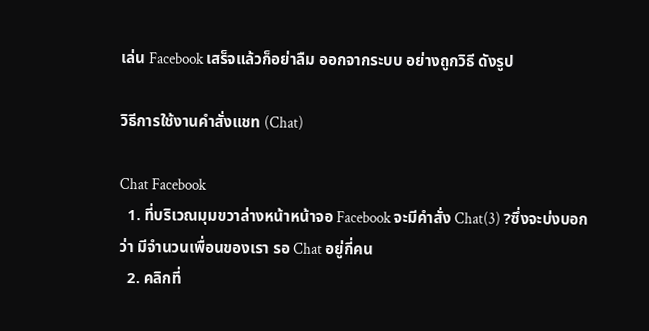เล่น Facebook เสร็จแล้วก็อย่าลืม ออกจากระบบ อย่างถูกวิธี ดังรูป

วิธีการใช้งานคำสั่งแชท (Chat)

Chat Facebook
  1. ที่บริเวณมุมขวาล่างหน้าหน้าจอ Facebook จะมีคำสั่ง Chat(3) ?ซึ่งจะบ่งบอกว่า มีจำนวนเพื่อนของเรา รอ Chat อยู่กี่คน
  2. คลิกที่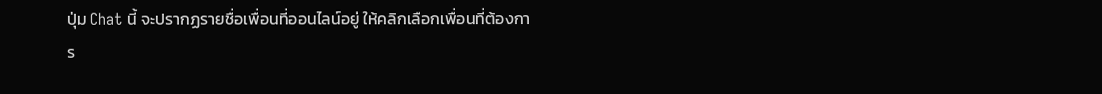ปุ่ม Chat นี้ จะปรากฏรายชื่อเพื่อนที่ออนไลน์อยู่ ให้คลิกเลือกเพื่อนที่ต้องการ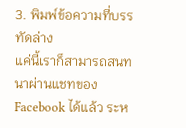3. พิมพ์ข้อความที่บรรทัดล่าง
แค่นี้เราก็สามารถสนทนาผ่านแชทของ Facebook ได้แล้ว ระห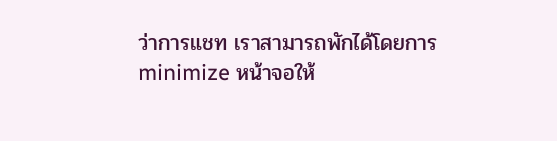ว่าการแชท เราสามารถพักได้โดยการ minimize หน้าจอให้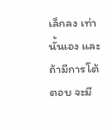เล็กลง เท่านั้นเอง และถ้ามีการโต้ตอบ จะมี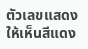ตัวเลขแสดงให้เห็นสีแดง